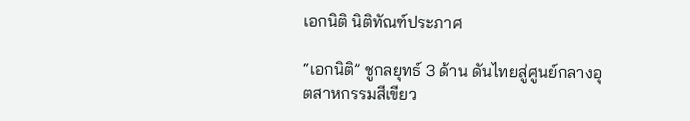เอกนิติ นิติทัณฑ์ประภาศ

“เอกนิติ” ชูกลยุทธ์ 3 ด้าน ดันไทยสู่ศูนย์กลางอุตสาหกรรมสีเขียว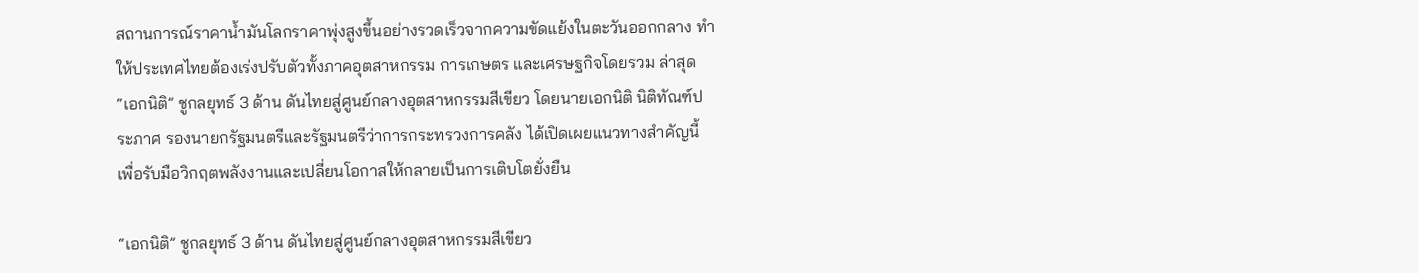สถานการณ์ราคาน้ำมันโลกราคาพุ่งสูงขึ้นอย่างรวดเร็วจากความขัดแย้งในตะวันออกกลาง ทำให้ประเทศไทยต้องเร่งปรับตัวทั้งภาคอุตสาหกรรม การเกษตร และเศรษฐกิจโดยรวม ล่าสุด “เอกนิติ” ชูกลยุทธ์ 3 ด้าน ดันไทยสู่ศูนย์กลางอุตสาหกรรมสีเขียว โดยนายเอกนิติ นิติทัณฑ์ประภาศ รองนายกรัฐมนตรีและรัฐมนตรีว่าการกระทรวงการคลัง ได้เปิดเผยแนวทางสำคัญนี้ เพื่อรับมือวิกฤตพลังงานและเปลี่ยนโอกาสให้กลายเป็นการเติบโตยั่งยืน

“เอกนิติ” ชูกลยุทธ์ 3 ด้าน ดันไทยสู่ศูนย์กลางอุตสาหกรรมสีเขียว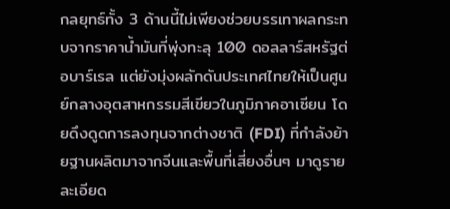กลยุทธ์ทั้ง 3 ด้านนี้ไม่เพียงช่วยบรรเทาผลกระทบจากราคาน้ำมันที่พุ่งทะลุ 100 ดอลลาร์สหรัฐต่อบาร์เรล แต่ยังมุ่งผลักดันประเทศไทยให้เป็นศูนย์กลางอุตสาหกรรมสีเขียวในภูมิภาคอาเซียน โดยดึงดูดการลงทุนจากต่างชาติ (FDI) ที่กำลังย้ายฐานผลิตมาจากจีนและพื้นที่เสี่ยงอื่นๆ มาดูรายละเอียด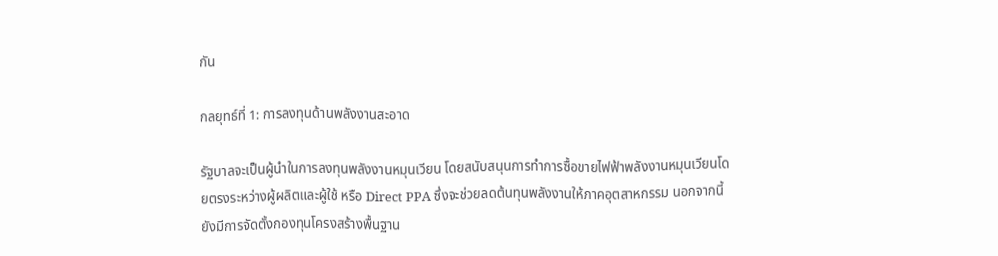กัน

กลยุทธ์ที่ 1: การลงทุนด้านพลังงานสะอาด

รัฐบาลจะเป็นผู้นำในการลงทุนพลังงานหมุนเวียน โดยสนับสนุนการทำการซื้อขายไฟฟ้าพลังงานหมุนเวียนโดยตรงระหว่างผู้ผลิตและผู้ใช้ หรือ Direct PPA ซึ่งจะช่วยลดต้นทุนพลังงานให้ภาคอุตสาหกรรม นอกจากนี้ ยังมีการจัดตั้งกองทุนโครงสร้างพื้นฐาน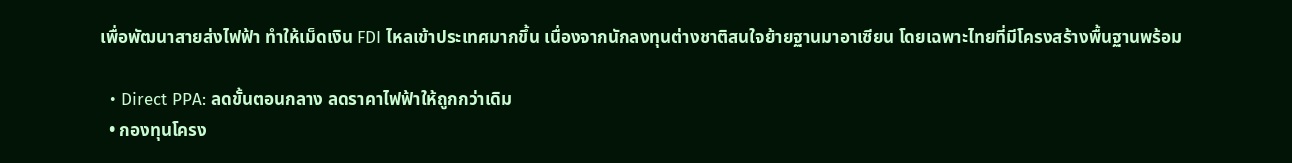เพื่อพัฒนาสายส่งไฟฟ้า ทำให้เม็ดเงิน FDI ไหลเข้าประเทศมากขึ้น เนื่องจากนักลงทุนต่างชาติสนใจย้ายฐานมาอาเซียน โดยเฉพาะไทยที่มีโครงสร้างพื้นฐานพร้อม

  • Direct PPA: ลดขั้นตอนกลาง ลดราคาไฟฟ้าให้ถูกกว่าเดิม
  • กองทุนโครง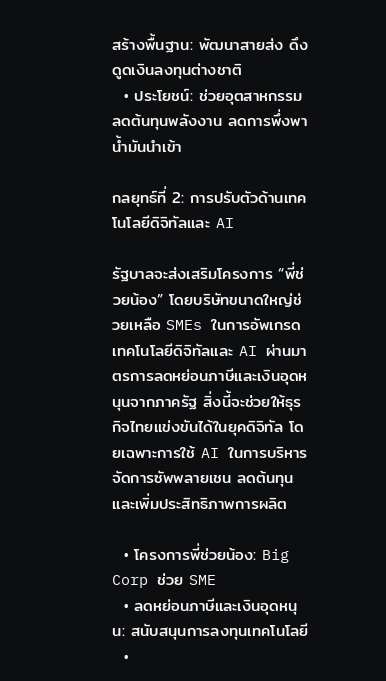สร้างพื้นฐาน: พัฒนาสายส่ง ดึงดูดเงินลงทุนต่างชาติ
  • ประโยชน์: ช่วยอุตสาหกรรมลดต้นทุนพลังงาน ลดการพึ่งพาน้ำมันนำเข้า

กลยุทธ์ที่ 2: การปรับตัวด้านเทคโนโลยีดิจิทัลและ AI

รัฐบาลจะส่งเสริมโครงการ “พี่ช่วยน้อง” โดยบริษัทขนาดใหญ่ช่วยเหลือ SMEs ในการอัพเกรดเทคโนโลยีดิจิทัลและ AI ผ่านมาตรการลดหย่อนภาษีและเงินอุดหนุนจากภาครัฐ สิ่งนี้จะช่วยให้ธุรกิจไทยแข่งขันได้ในยุคดิจิทัล โดยเฉพาะการใช้ AI ในการบริหารจัดการซัพพลายเชน ลดต้นทุน และเพิ่มประสิทธิภาพการผลิต

  • โครงการพี่ช่วยน้อง: Big Corp ช่วย SME
  • ลดหย่อนภาษีและเงินอุดหนุน: สนับสนุนการลงทุนเทคโนโลยี
  •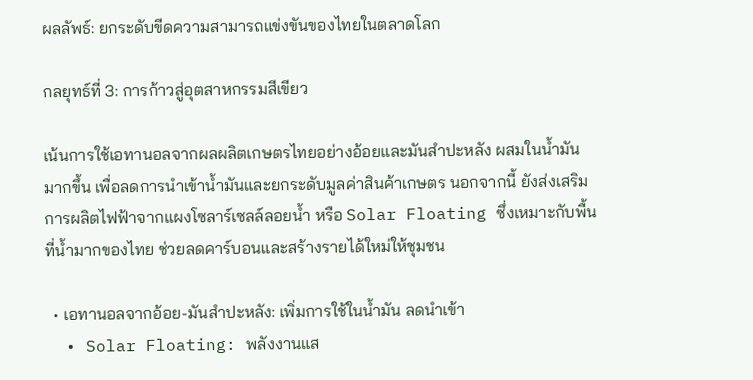ผลลัพธ์: ยกระดับขีดความสามารถแข่งขันของไทยในตลาดโลก

กลยุทธ์ที่ 3: การก้าวสู่อุตสาหกรรมสีเขียว

เน้นการใช้เอทานอลจากผลผลิตเกษตรไทยอย่างอ้อยและมันสำปะหลัง ผสมในน้ำมันมากขึ้น เพื่อลดการนำเข้าน้ำมันและยกระดับมูลค่าสินค้าเกษตร นอกจากนี้ ยังส่งเสริมการผลิตไฟฟ้าจากแผงโซลาร์เซลล์ลอยน้ำ หรือ Solar Floating ซึ่งเหมาะกับพื้นที่น้ำมากของไทย ช่วยลดคาร์บอนและสร้างรายได้ใหม่ให้ชุมชน

  • เอทานอลจากอ้อย-มันสำปะหลัง: เพิ่มการใช้ในน้ำมัน ลดนำเข้า
  • Solar Floating: พลังงานแส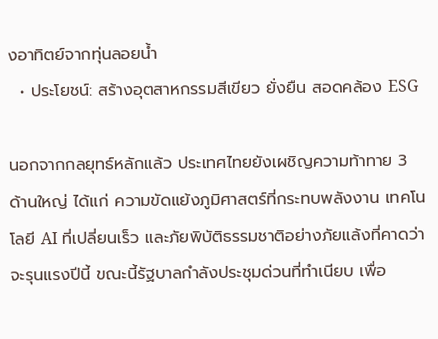งอาทิตย์จากทุ่นลอยน้ำ
  • ประโยชน์: สร้างอุตสาหกรรมสีเขียว ยั่งยืน สอดคล้อง ESG

นอกจากกลยุทธ์หลักแล้ว ประเทศไทยยังเผชิญความท้าทาย 3 ด้านใหญ่ ได้แก่ ความขัดแย้งภูมิศาสตร์ที่กระทบพลังงาน เทคโนโลยี AI ที่เปลี่ยนเร็ว และภัยพิบัติธรรมชาติอย่างภัยแล้งที่คาดว่าจะรุนแรงปีนี้ ขณะนี้รัฐบาลกำลังประชุมด่วนที่ทำเนียบ เพื่อ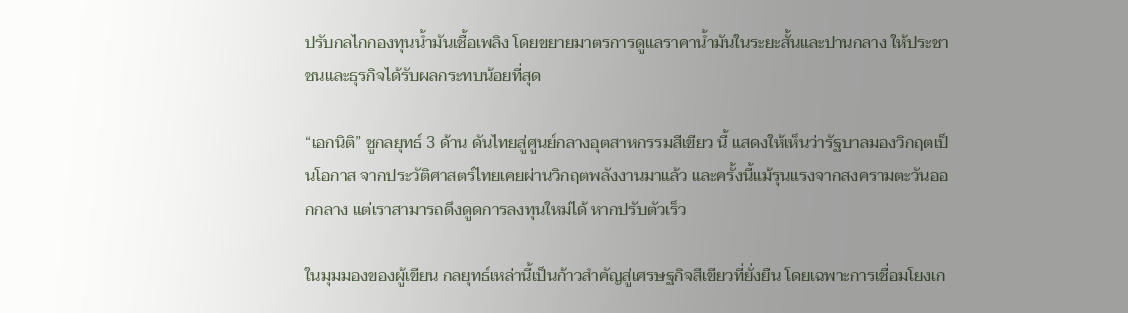ปรับกลไกกองทุนน้ำมันเชื้อเพลิง โดยขยายมาตรการดูแลราคาน้ำมันในระยะสั้นและปานกลาง ให้ประชาชนและธุรกิจได้รับผลกระทบน้อยที่สุด

“เอกนิติ” ชูกลยุทธ์ 3 ด้าน ดันไทยสู่ศูนย์กลางอุตสาหกรรมสีเขียว นี้ แสดงให้เห็นว่ารัฐบาลมองวิกฤตเป็นโอกาส จากประวัติศาสตร์ไทยเคยผ่านวิกฤตพลังงานมาแล้ว และครั้งนี้แม้รุนแรงจากสงครามตะวันออกกลาง แต่เราสามารถดึงดูดการลงทุนใหม่ได้ หากปรับตัวเร็ว

ในมุมมองของผู้เขียน กลยุทธ์เหล่านี้เป็นก้าวสำคัญสู่เศรษฐกิจสีเขียวที่ยั่งยืน โดยเฉพาะการเชื่อมโยงเก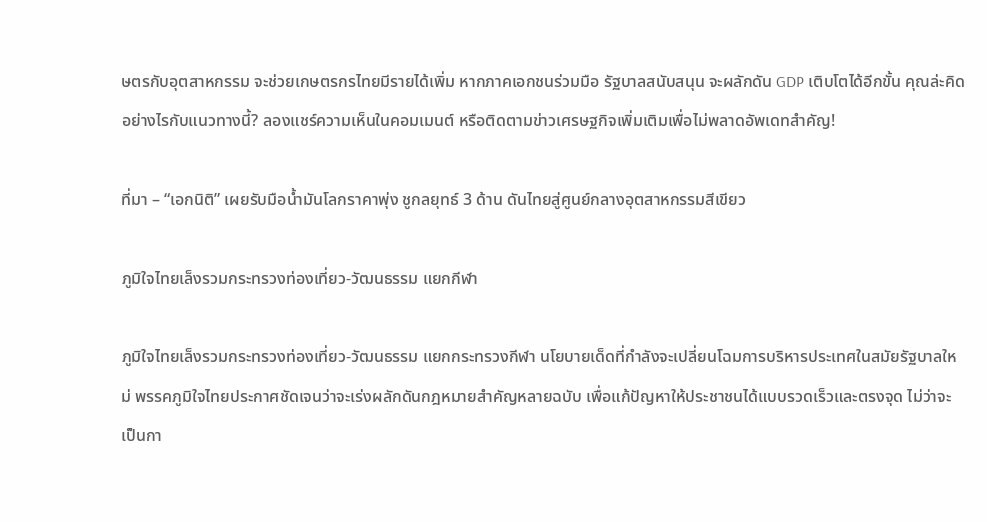ษตรกับอุตสาหกรรม จะช่วยเกษตรกรไทยมีรายได้เพิ่ม หากภาคเอกชนร่วมมือ รัฐบาลสนับสนุน จะผลักดัน GDP เติบโตได้อีกขั้น คุณล่ะคิดอย่างไรกับแนวทางนี้? ลองแชร์ความเห็นในคอมเมนต์ หรือติดตามข่าวเศรษฐกิจเพิ่มเติมเพื่อไม่พลาดอัพเดทสำคัญ!

ที่มา – “เอกนิติ” เผยรับมือน้ำมันโลกราคาพุ่ง ชูกลยุทธ์ 3 ด้าน ดันไทยสู่ศูนย์กลางอุตสาหกรรมสีเขียว

ภูมิใจไทยเล็งรวมกระทรวงท่องเที่ยว-วัฒนธรรม แยกกีฬา

ภูมิใจไทยเล็งรวมกระทรวงท่องเที่ยว-วัฒนธรรม แยกกระทรวงกีฬา นโยบายเด็ดที่กำลังจะเปลี่ยนโฉมการบริหารประเทศในสมัยรัฐบาลใหม่ พรรคภูมิใจไทยประกาศชัดเจนว่าจะเร่งผลักดันกฎหมายสำคัญหลายฉบับ เพื่อแก้ปัญหาให้ประชาชนได้แบบรวดเร็วและตรงจุด ไม่ว่าจะเป็นกา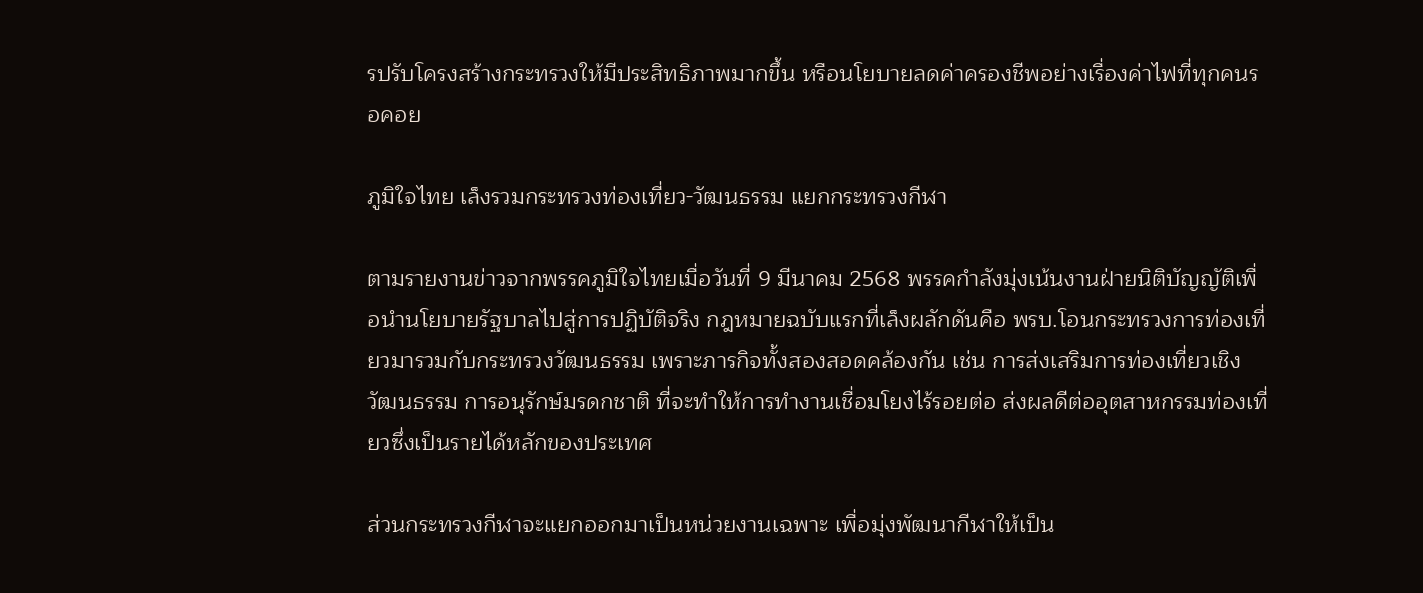รปรับโครงสร้างกระทรวงให้มีประสิทธิภาพมากขึ้น หรือนโยบายลดค่าครองชีพอย่างเรื่องค่าไฟที่ทุกคนรอคอย

ภูมิใจไทย เล็งรวมกระทรวงท่องเที่ยว-วัฒนธรรม แยกกระทรวงกีฬา

ตามรายงานข่าวจากพรรคภูมิใจไทยเมื่อวันที่ 9 มีนาคม 2568 พรรคกำลังมุ่งเน้นงานฝ่ายนิติบัญญัติเพื่อนำนโยบายรัฐบาลไปสู่การปฏิบัติจริง กฎหมายฉบับแรกที่เล็งผลักดันคือ พรบ.โอนกระทรวงการท่องเที่ยวมารวมกับกระทรวงวัฒนธรรม เพราะภารกิจทั้งสองสอดคล้องกัน เช่น การส่งเสริมการท่องเที่ยวเชิงวัฒนธรรม การอนุรักษ์มรดกชาติ ที่จะทำให้การทำงานเชื่อมโยงไร้รอยต่อ ส่งผลดีต่ออุตสาหกรรมท่องเที่ยวซึ่งเป็นรายได้หลักของประเทศ

ส่วนกระทรวงกีฬาจะแยกออกมาเป็นหน่วยงานเฉพาะ เพื่อมุ่งพัฒนากีฬาให้เป็น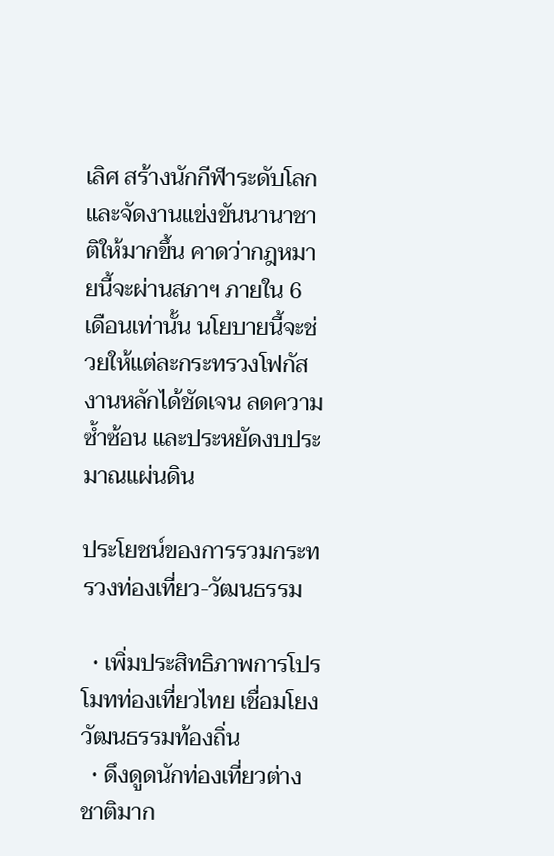เลิศ สร้างนักกีฬาระดับโลก และจัดงานแข่งขันนานาชาติให้มากขึ้น คาดว่ากฎหมายนี้จะผ่านสภาฯ ภายใน 6 เดือนเท่านั้น นโยบายนี้จะช่วยให้แต่ละกระทรวงโฟกัสงานหลักได้ชัดเจน ลดความซ้ำซ้อน และประหยัดงบประมาณแผ่นดิน

ประโยชน์ของการรวมกระทรวงท่องเที่ยว-วัฒนธรรม

  • เพิ่มประสิทธิภาพการโปรโมทท่องเที่ยวไทย เชื่อมโยงวัฒนธรรมท้องถิ่น
  • ดึงดูดนักท่องเที่ยวต่างชาติมาก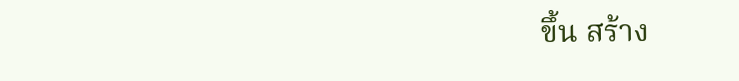ขึ้น สร้าง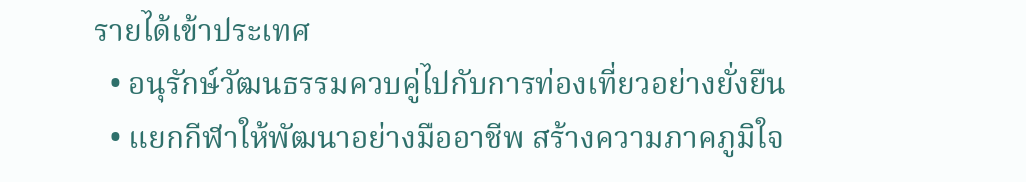รายได้เข้าประเทศ
  • อนุรักษ์วัฒนธรรมควบคู่ไปกับการท่องเที่ยวอย่างยั่งยืน
  • แยกกีฬาให้พัฒนาอย่างมืออาชีพ สร้างความภาคภูมิใจ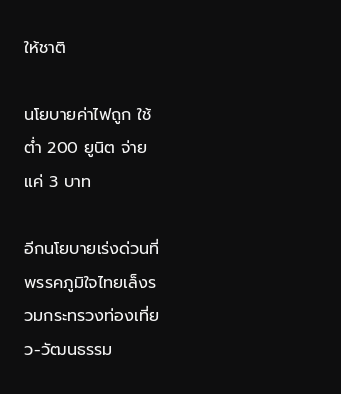ให้ชาติ

นโยบายค่าไฟถูก ใช้ต่ำ 200 ยูนิต จ่ายแค่ 3 บาท

อีกนโยบายเร่งด่วนที่พรรคภูมิใจไทยเล็งรวมกระทรวงท่องเที่ยว-วัฒนธรรม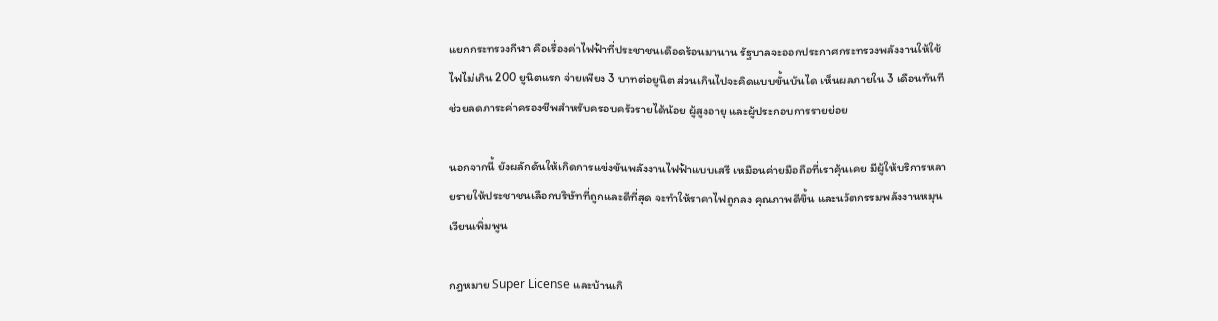แยกกระทรวงกีฬา คือเรื่องค่าไฟฟ้าที่ประชาชนเดือดร้อนมานาน รัฐบาลจะออกประกาศกระทรวงพลังงานให้ใช้ไฟไม่เกิน 200 ยูนิตแรก จ่ายเพียง 3 บาทต่อยูนิต ส่วนเกินไปจะคิดแบบขั้นบันได เห็นผลภายใน 3 เดือนทันที ช่วยลดภาระค่าครองชีพสำหรับครอบครัวรายได้น้อย ผู้สูงอายุ และผู้ประกอบการรายย่อย

นอกจากนี้ ยังผลักดันให้เกิดการแข่งขันพลังงานไฟฟ้าแบบเสรี เหมือนค่ายมือถือที่เราคุ้นเคย มีผู้ให้บริการหลายรายให้ประชาชนเลือกบริษัทที่ถูกและดีที่สุด จะทำให้ราคาไฟถูกลง คุณภาพดีขึ้น และนวัตกรรมพลังงานหมุนเวียนเพิ่มพูน

กฎหมาย Super License และบ้านเกิ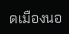ดเมืองนอ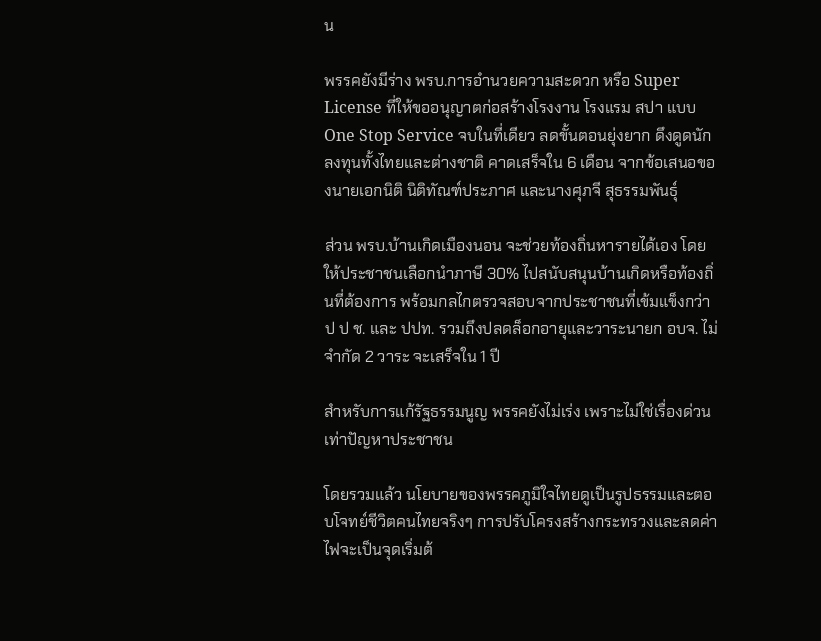น

พรรคยังมีร่าง พรบ.การอำนวยความสะดวก หรือ Super License ที่ให้ขออนุญาตก่อสร้างโรงงาน โรงแรม สปา แบบ One Stop Service จบในที่เดียว ลดขั้นตอนยุ่งยาก ดึงดูดนักลงทุนทั้งไทยและต่างชาติ คาดเสร็จใน 6 เดือน จากข้อเสนอของนายเอกนิติ นิติทัณฑ์ประภาศ และนางศุภจี สุธรรมพันธุ์

ส่วน พรบ.บ้านเกิดเมืองนอน จะช่วยท้องถิ่นหารายได้เอง โดยให้ประชาชนเลือกนำภาษี 30% ไปสนับสนุนบ้านเกิดหรือท้องถิ่นที่ต้องการ พร้อมกลไกตรวจสอบจากประชาชนที่เข้มแข็งกว่าป ป ช. และ ปปท. รวมถึงปลดล็อกอายุและวาระนายก อบจ. ไม่จำกัด 2 วาระ จะเสร็จใน 1 ปี

สำหรับการแก้รัฐธรรมนูญ พรรคยังไม่เร่ง เพราะไม่ใช่เรื่องด่วนเท่าปัญหาประชาชน

โดยรวมแล้ว นโยบายของพรรคภูมิใจไทยดูเป็นรูปธรรมและตอบโจทย์ชีวิตคนไทยจริงๆ การปรับโครงสร้างกระทรวงและลดค่าไฟจะเป็นจุดเริ่มต้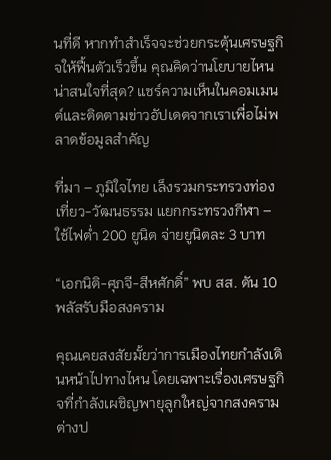นที่ดี หากทำสำเร็จจะช่วยกระตุ้นเศรษฐกิจให้ฟื้นตัวเร็วขึ้น คุณคิดว่านโยบายไหนน่าสนใจที่สุด? แชร์ความเห็นในคอมเมนต์และติดตามข่าวอัปเดตจากเราเพื่อไม่พลาดข้อมูลสำคัญ

ที่มา – ภูมิใจไทย เล็งรวมกระทรวงท่องเที่ยว-วัฒนธรรม แยกกระทรวงกีฬา – ใช้ไฟต่ำ 200 ยูนิต จ่ายยูนิตละ 3 บาท

“เอกนิติ-ศุภจี-สีหศักดิ์” พบ สส. ดัน 10 พลัสรับมือสงคราม

คุณเคยสงสัยมั้ยว่าการเมืองไทยกำลังเดินหน้าไปทางไหน โดยเฉพาะเรื่องเศรษฐกิจที่กำลังเผชิญพายุลูกใหญ่จากสงครามต่างป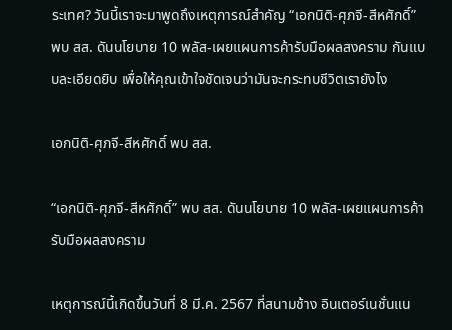ระเทศ? วันนี้เราจะมาพูดถึงเหตุการณ์สำคัญ “เอกนิติ-ศุภจี-สีหศักดิ์” พบ สส. ดันนโยบาย 10 พลัส-เผยแผนการค้ารับมือผลสงคราม กันแบบละเอียดยิบ เพื่อให้คุณเข้าใจชัดเจนว่ามันจะกระทบชีวิตเรายังไง

เอกนิติ-ศุภจี-สีหศักดิ์ พบ สส.

“เอกนิติ-ศุภจี-สีหศักดิ์” พบ สส. ดันนโยบาย 10 พลัส-เผยแผนการค้ารับมือผลสงคราม

เหตุการณ์นี้เกิดขึ้นวันที่ 8 มี.ค. 2567 ที่สนามช้าง อินเตอร์เนชั่นแน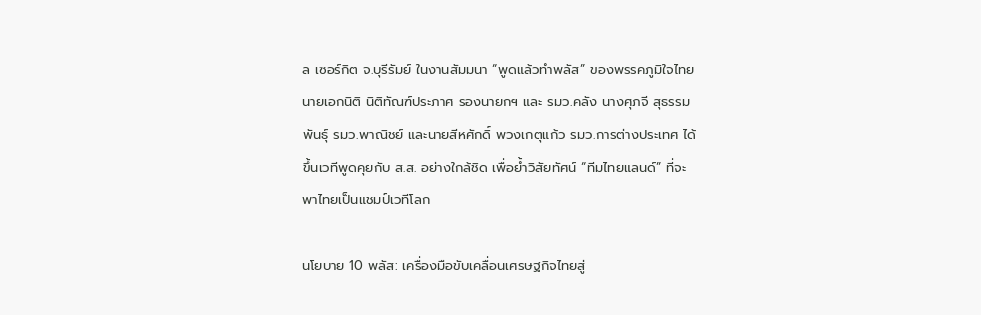ล เซอร์กิต จ.บุรีรัมย์ ในงานสัมมนา “พูดแล้วทำพลัส” ของพรรคภูมิใจไทย นายเอกนิติ นิติทัณฑ์ประภาศ รองนายกฯ และ รมว.คลัง นางศุภจี สุธรรมพันธุ์ รมว.พาณิชย์ และนายสีหศักดิ์ พวงเกตุแก้ว รมว.การต่างประเทศ ได้ขึ้นเวทีพูดคุยกับ ส.ส. อย่างใกล้ชิด เพื่อย้ำวิสัยทัศน์ “ทีมไทยแลนด์” ที่จะพาไทยเป็นแชมป์เวทีโลก

นโยบาย 10 พลัส: เครื่องมือขับเคลื่อนเศรษฐกิจไทยสู่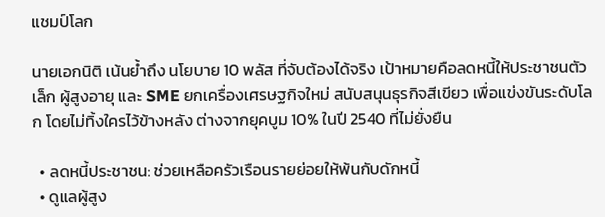แชมป์โลก

นายเอกนิติ เน้นย้ำถึง นโยบาย 10 พลัส ที่จับต้องได้จริง เป้าหมายคือลดหนี้ให้ประชาชนตัวเล็ก ผู้สูงอายุ และ SME ยกเครื่องเศรษฐกิจใหม่ สนับสนุนธุรกิจสีเขียว เพื่อแข่งขันระดับโลก โดยไม่ทิ้งใครไว้ข้างหลัง ต่างจากยุคบูม 10% ในปี 2540 ที่ไม่ยั่งยืน

  • ลดหนี้ประชาชน: ช่วยเหลือครัวเรือนรายย่อยให้พ้นกับดักหนี้
  • ดูแลผู้สูง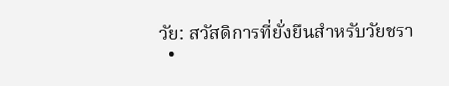วัย: สวัสดิการที่ยั่งยืนสำหรับวัยชรา
  •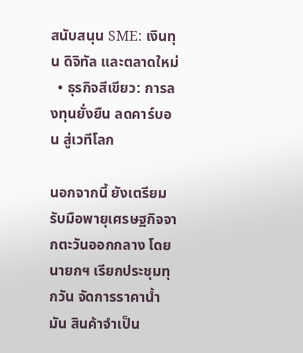สนับสนุน SME: เงินทุน ดิจิทัล และตลาดใหม่
  • ธุรกิจสีเขียว: การลงทุนยั่งยืน ลดคาร์บอน สู่เวทีโลก

นอกจากนี้ ยังเตรียมรับมือพายุเศรษฐกิจจากตะวันออกกลาง โดยนายกฯ เรียกประชุมทุกวัน จัดการราคาน้ำมัน สินค้าจำเป็น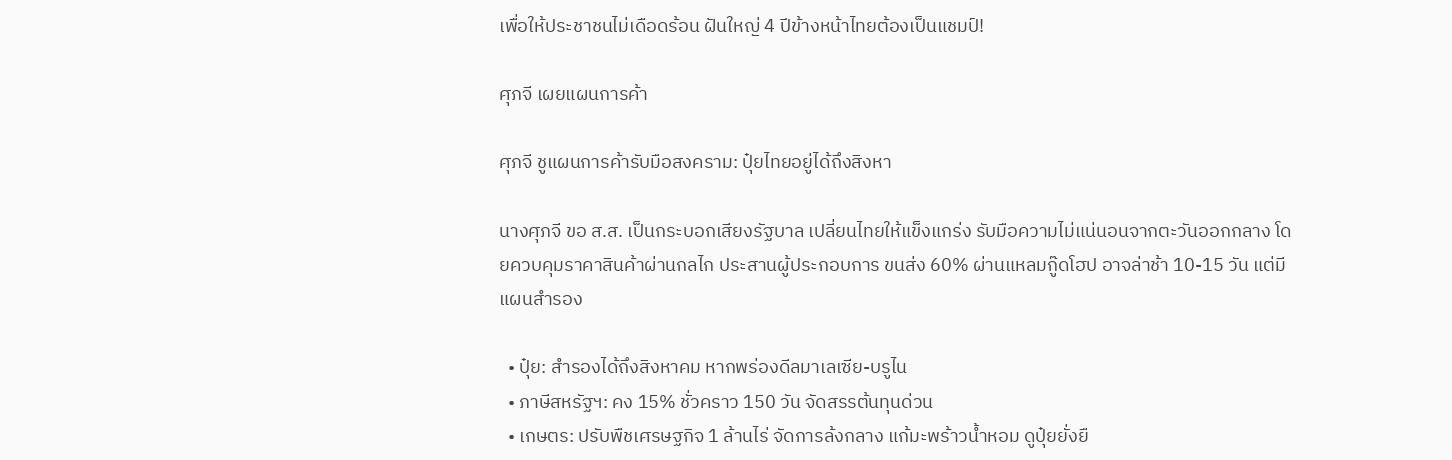เพื่อให้ประชาชนไม่เดือดร้อน ฝันใหญ่ 4 ปีข้างหน้าไทยต้องเป็นแชมป์!

ศุภจี เผยแผนการค้า

ศุภจี ชูแผนการค้ารับมือสงคราม: ปุ๋ยไทยอยู่ได้ถึงสิงหา

นางศุภจี ขอ ส.ส. เป็นกระบอกเสียงรัฐบาล เปลี่ยนไทยให้แข็งแกร่ง รับมือความไม่แน่นอนจากตะวันออกกลาง โดยควบคุมราคาสินค้าผ่านกลไก ประสานผู้ประกอบการ ขนส่ง 60% ผ่านแหลมกู๊ดโฮป อาจล่าช้า 10-15 วัน แต่มีแผนสำรอง

  • ปุ๋ย: สำรองได้ถึงสิงหาคม หากพร่องดีลมาเลเซีย-บรูไน
  • ภาษีสหรัฐฯ: คง 15% ชั่วคราว 150 วัน จัดสรรต้นทุนด่วน
  • เกษตร: ปรับพืชเศรษฐกิจ 1 ล้านไร่ จัดการล้งกลาง แก้มะพร้าวน้ำหอม ดูปุ๋ยยั่งยื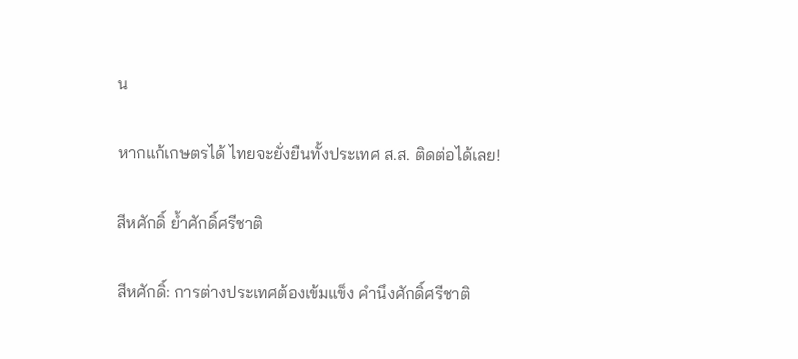น

หากแก้เกษตรได้ ไทยจะยั่งยืนทั้งประเทศ ส.ส. ติดต่อได้เลย!

สีหศักดิ์ ย้ำศักดิ์ศรีชาติ

สีหศักดิ์: การต่างประเทศต้องเข้มแข็ง คำนึงศักดิ์ศรีชาติ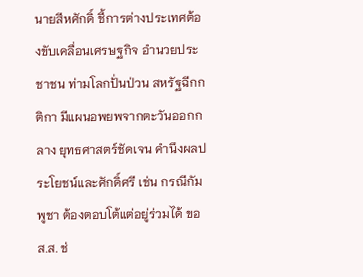นายสีหศักดิ์ ชี้การต่างประเทศต้องขับเคลื่อนเศรษฐกิจ อำนวยประชาชน ท่ามโลกปั่นป่วน สหรัฐฉีกกติกา มีแผนอพยพจากตะวันออกกลาง ยุทธศาสตร์ชัดเจน คำนึงผลประโยชน์และศักดิ์ศรี เช่น กรณีกัมพูชา ต้องตอบโต้แต่อยู่ร่วมได้ ขอ ส.ส. ช่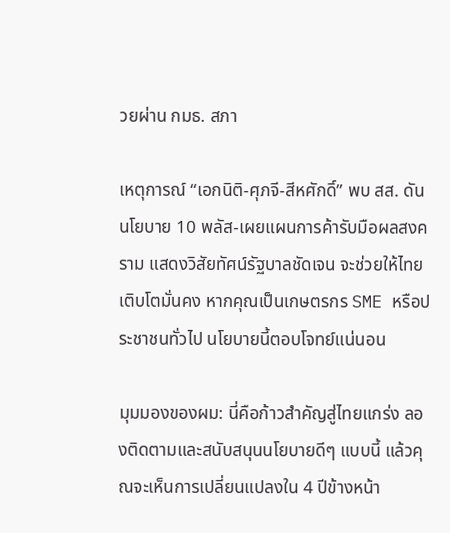วยผ่าน กมธ. สภา

เหตุการณ์ “เอกนิติ-ศุภจี-สีหศักดิ์” พบ สส. ดันนโยบาย 10 พลัส-เผยแผนการค้ารับมือผลสงคราม แสดงวิสัยทัศน์รัฐบาลชัดเจน จะช่วยให้ไทยเติบโตมั่นคง หากคุณเป็นเกษตรกร SME หรือประชาชนทั่วไป นโยบายนี้ตอบโจทย์แน่นอน

มุมมองของผม: นี่คือก้าวสำคัญสู่ไทยแกร่ง ลองติดตามและสนับสนุนนโยบายดีๆ แบบนี้ แล้วคุณจะเห็นการเปลี่ยนแปลงใน 4 ปีข้างหน้า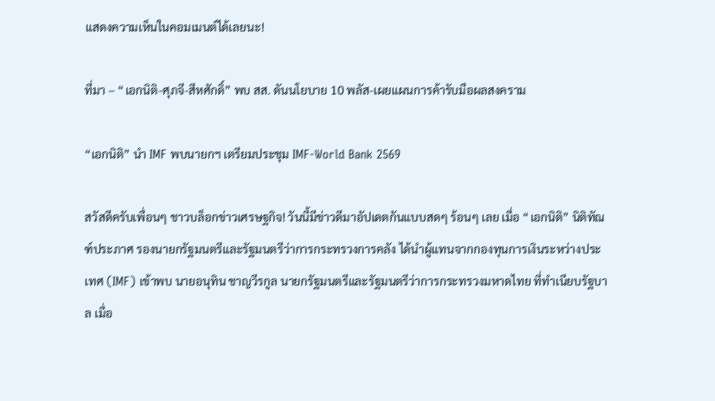แสดงความเห็นในคอมเมนต์ได้เลยนะ!

ที่มา – “เอกนิติ-ศุภจี-สีหศักดิ์” พบ สส. ดันนโยบาย 10 พลัส-เผยแผนการค้ารับมือผลสงคราม

“เอกนิติ” นำ IMF พบนายกฯ เตรียมประชุม IMF-World Bank 2569

สวัสดีครับเพื่อนๆ ชาวบล็อกข่าวเศรษฐกิจ! วันนี้มีข่าวดีมาอัปเดตกันแบบสดๆ ร้อนๆ เลย เมื่อ “เอกนิติ” นิติทัณฑ์ประภาศ รองนายกรัฐมนตรีและรัฐมนตรีว่าการกระทรวงการคลัง ได้นำผู้แทนจากกองทุนการเงินระหว่างประเทศ (IMF) เข้าพบ นายอนุทิน ชาญวีรกูล นายกรัฐมนตรีและรัฐมนตรีว่าการกระทรวงมหาดไทย ที่ทำเนียบรัฐบาล เมื่อ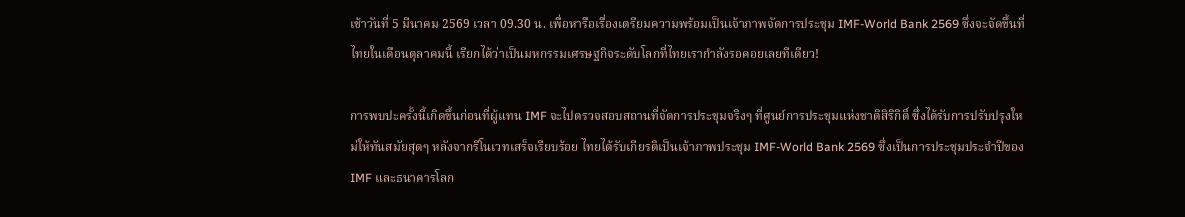เช้าวันที่ 5 มีนาคม 2569 เวลา 09.30 น. เพื่อหารือเรื่องเตรียมความพร้อมเป็นเจ้าภาพจัดการประชุม IMF-World Bank 2569 ซึ่งจะจัดขึ้นที่ไทยในเดือนตุลาคมนี้ เรียกได้ว่าเป็นมหกรรมเศรษฐกิจระดับโลกที่ไทยเรากำลังรอคอยเลยทีเดียว!

การพบปะครั้งนี้เกิดขึ้นก่อนที่ผู้แทน IMF จะไปตรวจสอบสถานที่จัดการประชุมจริงๆ ที่ศูนย์การประชุมแห่งชาติสิริกิติ์ ซึ่งได้รับการปรับปรุงใหม่ให้ทันสมัยสุดๆ หลังจากรีโนเวทเสร็จเรียบร้อย ไทยได้รับเกียรติเป็นเจ้าภาพประชุม IMF-World Bank 2569 ซึ่งเป็นการประชุมประจำปีของ IMF และธนาคารโลก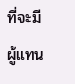ที่จะมีผู้แทน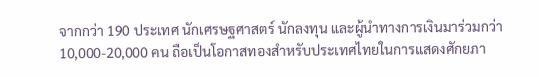จากกว่า 190 ประเทศ นักเศรษฐศาสตร์ นักลงทุน และผู้นำทางการเงินมาร่วมกว่า 10,000-20,000 คน ถือเป็นโอกาสทองสำหรับประเทศไทยในการแสดงศักยภา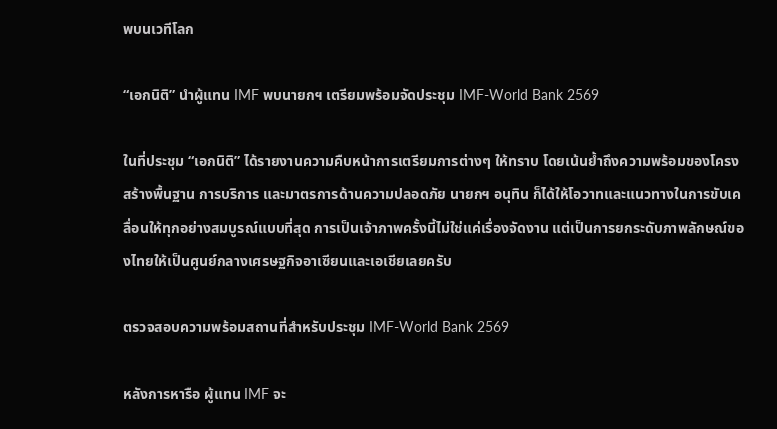พบนเวทีโลก

“เอกนิติ” นำผู้แทน IMF พบนายกฯ เตรียมพร้อมจัดประชุม IMF-World Bank 2569

ในที่ประชุม “เอกนิติ” ได้รายงานความคืบหน้าการเตรียมการต่างๆ ให้ทราบ โดยเน้นย้ำถึงความพร้อมของโครงสร้างพื้นฐาน การบริการ และมาตรการด้านความปลอดภัย นายกฯ อนุทิน ก็ได้ให้โอวาทและแนวทางในการขับเคลื่อนให้ทุกอย่างสมบูรณ์แบบที่สุด การเป็นเจ้าภาพครั้งนี้ไม่ใช่แค่เรื่องจัดงาน แต่เป็นการยกระดับภาพลักษณ์ของไทยให้เป็นศูนย์กลางเศรษฐกิจอาเซียนและเอเชียเลยครับ

ตรวจสอบความพร้อมสถานที่สำหรับประชุม IMF-World Bank 2569

หลังการหารือ ผู้แทน IMF จะ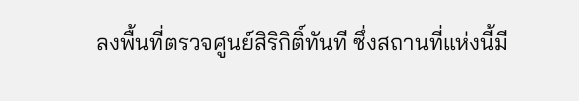ลงพื้นที่ตรวจศูนย์สิริกิติ์ทันที ซึ่งสถานที่แห่งนี้มี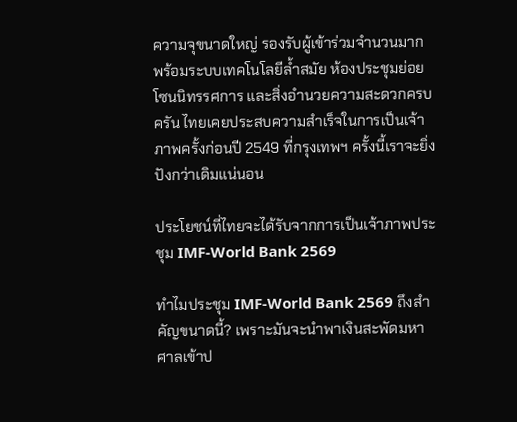ความจุขนาดใหญ่ รองรับผู้เข้าร่วมจำนวนมาก พร้อมระบบเทคโนโลยีล้ำสมัย ห้องประชุมย่อย โซนนิทรรศการ และสิ่งอำนวยความสะดวกครบครัน ไทยเคยประสบความสำเร็จในการเป็นเจ้าภาพครั้งก่อนปี 2549 ที่กรุงเทพฯ ครั้งนี้เราจะยิ่งปังกว่าเดิมแน่นอน

ประโยชน์ที่ไทยจะได้รับจากการเป็นเจ้าภาพประชุม IMF-World Bank 2569

ทำไมประชุม IMF-World Bank 2569 ถึงสำคัญขนาดนี้? เพราะมันจะนำพาเงินสะพัดมหาศาลเข้าป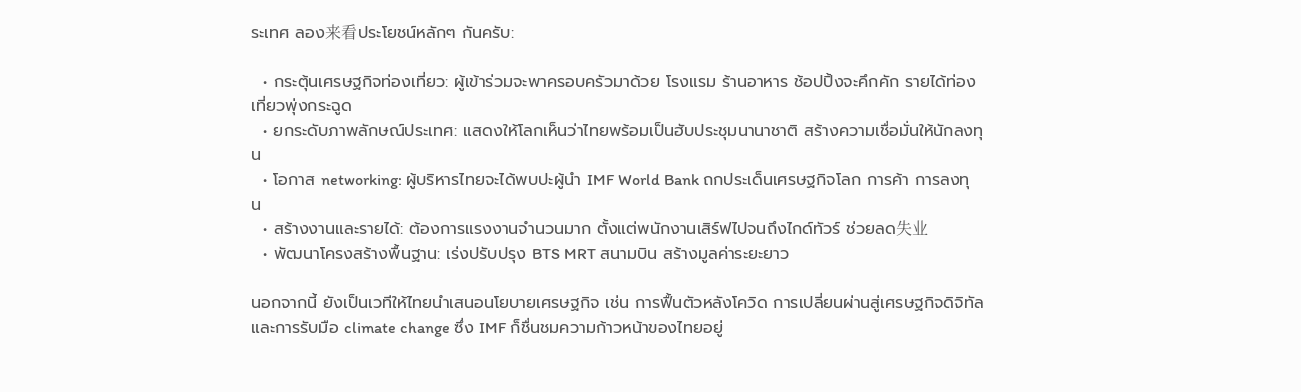ระเทศ ลอง来看ประโยชน์หลักๆ กันครับ:

  • กระตุ้นเศรษฐกิจท่องเที่ยว: ผู้เข้าร่วมจะพาครอบครัวมาด้วย โรงแรม ร้านอาหาร ช้อปปิ้งจะคึกคัก รายได้ท่องเที่ยวพุ่งกระฉูด
  • ยกระดับภาพลักษณ์ประเทศ: แสดงให้โลกเห็นว่าไทยพร้อมเป็นฮับประชุมนานาชาติ สร้างความเชื่อมั่นให้นักลงทุน
  • โอกาส networking: ผู้บริหารไทยจะได้พบปะผู้นำ IMF World Bank ถกประเด็นเศรษฐกิจโลก การค้า การลงทุน
  • สร้างงานและรายได้: ต้องการแรงงานจำนวนมาก ตั้งแต่พนักงานเสิร์ฟไปจนถึงไกด์ทัวร์ ช่วยลด失业
  • พัฒนาโครงสร้างพื้นฐาน: เร่งปรับปรุง BTS MRT สนามบิน สร้างมูลค่าระยะยาว

นอกจากนี้ ยังเป็นเวทีให้ไทยนำเสนอนโยบายเศรษฐกิจ เช่น การฟื้นตัวหลังโควิด การเปลี่ยนผ่านสู่เศรษฐกิจดิจิทัล และการรับมือ climate change ซึ่ง IMF ก็ชื่นชมความก้าวหน้าของไทยอยู่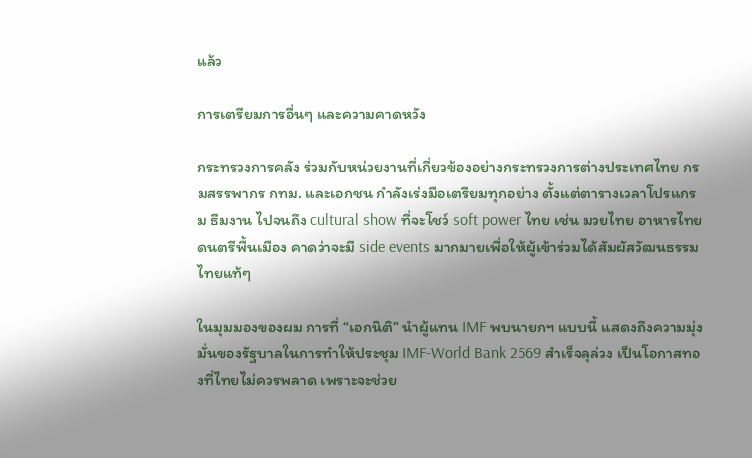แล้ว

การเตรียมการอื่นๆ และความคาดหวัง

กระทรวงการคลัง ร่วมกับหน่วยงานที่เกี่ยวข้องอย่างกระทรวงการต่างประเทศไทย กรมสรรพากร กทม. และเอกชน กำลังเร่งมือเตรียมทุกอย่าง ตั้งแต่ตารางเวลาโปรแกรม ธีมงาน ไปจนถึง cultural show ที่จะโชว์ soft power ไทย เช่น มวยไทย อาหารไทย ดนตรีพื้นเมือง คาดว่าจะมี side events มากมายเพื่อให้ผู้เข้าร่วมได้สัมผัสวัฒนธรรมไทยแท้ๆ

ในมุมมองของผม การที่ “เอกนิติ” นำผู้แทน IMF พบนายกฯ แบบนี้ แสดงถึงความมุ่งมั่นของรัฐบาลในการทำให้ประชุม IMF-World Bank 2569 สำเร็จลุล่วง เป็นโอกาสทองที่ไทยไม่ควรพลาด เพราะจะช่วย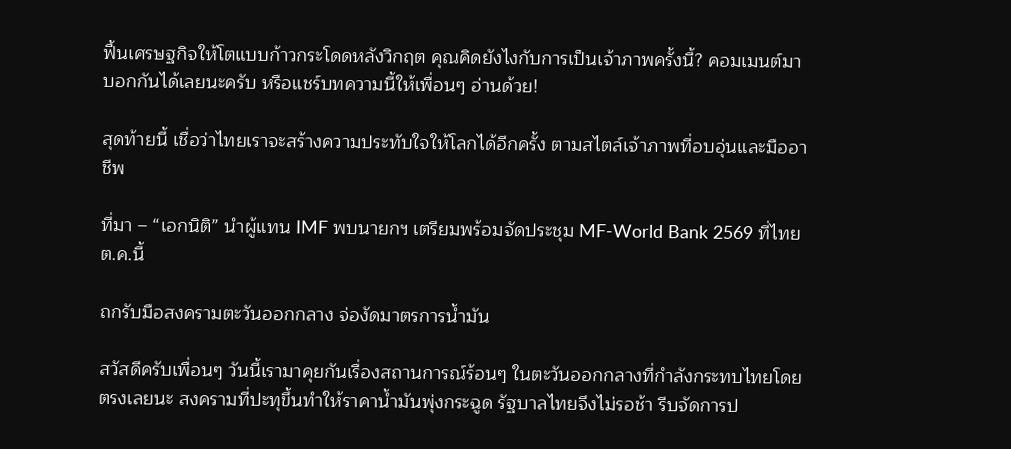ฟื้นเศรษฐกิจให้โตแบบก้าวกระโดดหลังวิกฤต คุณคิดยังไงกับการเป็นเจ้าภาพครั้งนี้? คอมเมนต์มาบอกกันได้เลยนะครับ หรือแชร์บทความนี้ให้เพื่อนๆ อ่านด้วย!

สุดท้ายนี้ เชื่อว่าไทยเราจะสร้างความประทับใจให้โลกได้อีกครั้ง ตามสไตล์เจ้าภาพที่อบอุ่นและมืออาชีพ

ที่มา – “เอกนิติ” นำผู้แทน IMF พบนายกฯ เตรียมพร้อมจัดประชุม MF-World Bank 2569 ที่ไทย ต.ค.นี้

ถกรับมือสงครามตะวันออกกลาง จ่องัดมาตรการน้ำมัน

สวัสดีครับเพื่อนๆ วันนี้เรามาคุยกันเรื่องสถานการณ์ร้อนๆ ในตะวันออกกลางที่กำลังกระทบไทยโดยตรงเลยนะ สงครามที่ปะทุขึ้นทำให้ราคาน้ำมันพุ่งกระฉูด รัฐบาลไทยจึงไม่รอช้า รีบจัดการป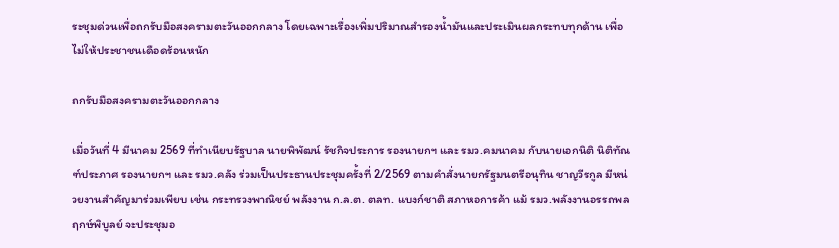ระชุมด่วนเพื่อถกรับมือสงครามตะวันออกกลาง โดยเฉพาะเรื่องเพิ่มปริมาณสำรองน้ำมันและประเมินผลกระทบทุกด้าน เพื่อไม่ให้ประชาชนเดือดร้อนหนัก

ถกรับมือสงครามตะวันออกกลาง

เมื่อวันที่ 4 มีนาคม 2569 ที่ทำเนียบรัฐบาล นายพิพัฒน์ รัชกิจประการ รองนายกฯ และ รมว.คมนาคม กับนายเอกนิติ นิติทัณฑ์ประภาศ รองนายกฯ และ รมว.คลัง ร่วมเป็นประธานประชุมครั้งที่ 2/2569 ตามคำสั่งนายกรัฐมนตรีอนุทิน ชาญวีรกูล มีหน่วยงานสำคัญมาร่วมเพียบ เช่น กระทรวงพาณิชย์ พลังงาน ก.ล.ต. ตลท. แบงก์ชาติ สภาหอการค้า แม้ รมว.พลังงานอรรถพล ฤกษ์พิบูลย์ จะประชุมอ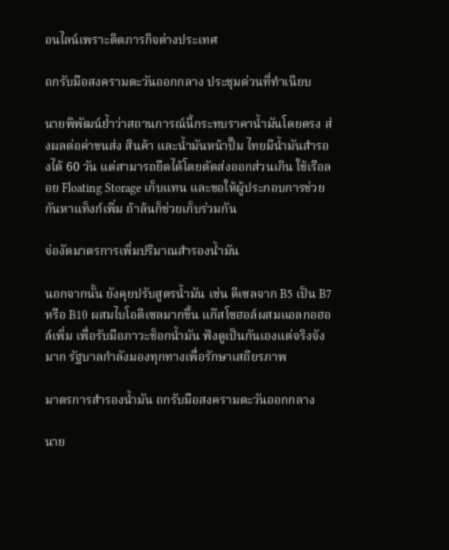อนไลน์เพราะติดภารกิจต่างประเทศ

ถกรับมือสงครามตะวันออกกลาง ประชุมด่วนที่ทำเนียบ

นายพิพัฒน์ย้ำว่าสถานการณ์นี้กระทบราคาน้ำมันโดยตรง ส่งผลต่อค่าขนส่ง สินค้า และน้ำมันหน้าปั๊ม ไทยมีน้ำมันสำรองได้ 60 วัน แต่สามารถยืดได้โดยตัดส่งออกส่วนเกิน ใช้เรือลอย Floating Storage เก็บแทน และขอให้ผู้ประกอบการช่วยกันหาแท็งก์เพิ่ม ถ้าล้นก็ช่วยเก็บร่วมกัน

จ่องัดมาตรการเพิ่มปริมาณสำรองน้ำมัน

นอกจากนั้น ยังคุยปรับสูตรน้ำมัน เช่น ดีเซลจาก B5 เป็น B7 หรือ B10 ผสมไบโอดีเซลมากขึ้น แก๊สโซฮอล์ผสมแอลกอฮอล์เพิ่ม เพื่อรับมือภาวะช็อกน้ำมัน ฟังดูเป็นกันเองแต่จริงจังมาก รัฐบาลกำลังมองทุกทางเพื่อรักษาเสถียรภาพ

มาตรการสำรองน้ำมัน ถกรับมือสงครามตะวันออกกลาง

นาย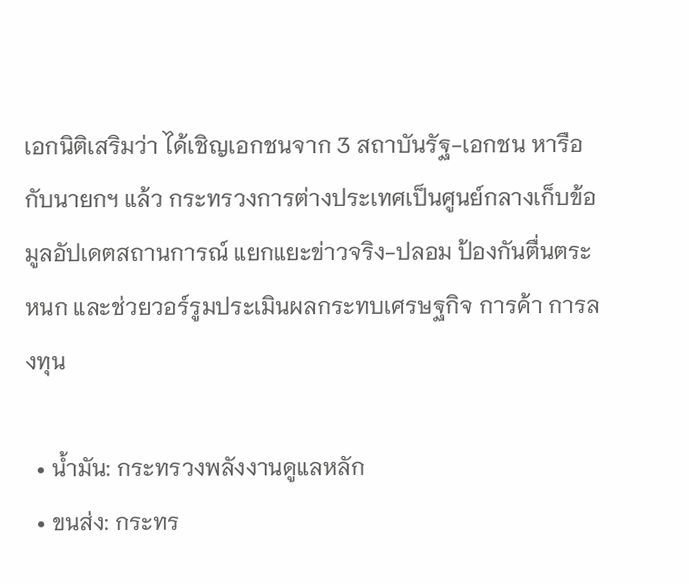เอกนิติเสริมว่า ได้เชิญเอกชนจาก 3 สถาบันรัฐ-เอกชน หารือกับนายกฯ แล้ว กระทรวงการต่างประเทศเป็นศูนย์กลางเก็บข้อมูลอัปเดตสถานการณ์ แยกแยะข่าวจริง-ปลอม ป้องกันตื่นตระหนก และช่วยวอร์รูมประเมินผลกระทบเศรษฐกิจ การค้า การลงทุน

  • น้ำมัน: กระทรวงพลังงานดูแลหลัก
  • ขนส่ง: กระทร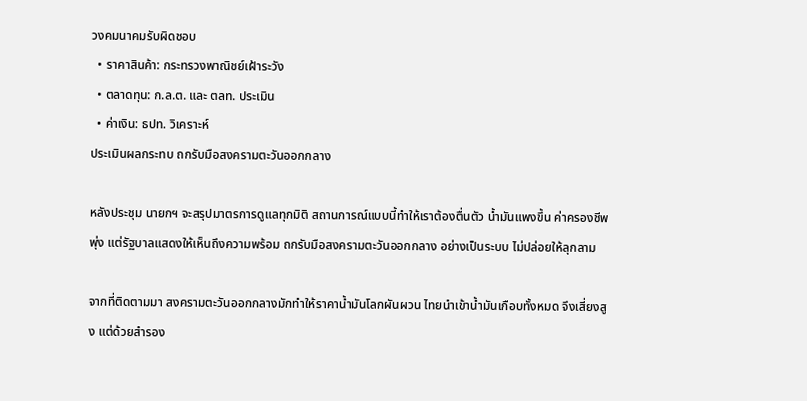วงคมนาคมรับผิดชอบ
  • ราคาสินค้า: กระทรวงพาณิชย์เฝ้าระวัง
  • ตลาดทุน: ก.ล.ต. และ ตลท. ประเมิน
  • ค่าเงิน: ธปท. วิเคราะห์
ประเมินผลกระทบ ถกรับมือสงครามตะวันออกกลาง

หลังประชุม นายกฯ จะสรุปมาตรการดูแลทุกมิติ สถานการณ์แบบนี้ทำให้เราต้องตื่นตัว น้ำมันแพงขึ้น ค่าครองชีพพุ่ง แต่รัฐบาลแสดงให้เห็นถึงความพร้อม ถกรับมือสงครามตะวันออกกลาง อย่างเป็นระบบ ไม่ปล่อยให้ลุกลาม

จากที่ติดตามมา สงครามตะวันออกกลางมักทำให้ราคาน้ำมันโลกผันผวน ไทยนำเข้าน้ำมันเกือบทั้งหมด จึงเสี่ยงสูง แต่ด้วยสำรอง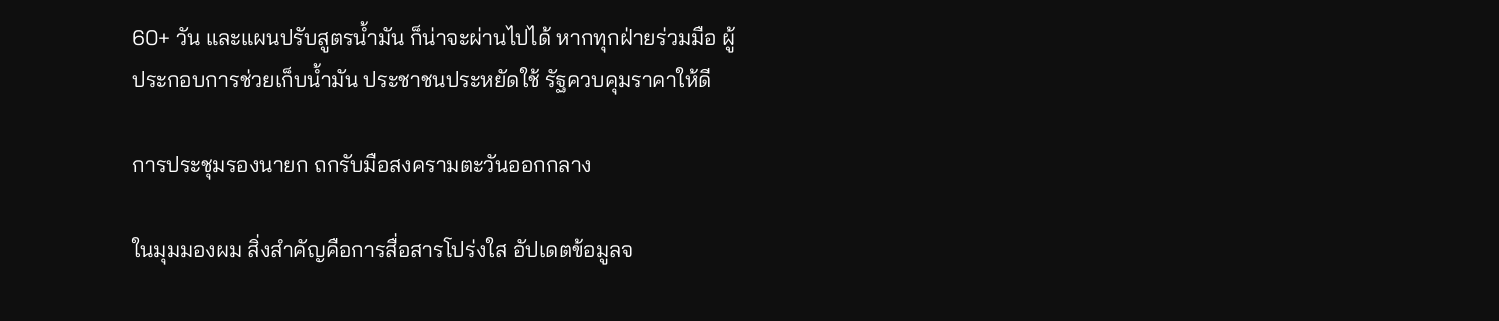60+ วัน และแผนปรับสูตรน้ำมัน ก็น่าจะผ่านไปได้ หากทุกฝ่ายร่วมมือ ผู้ประกอบการช่วยเก็บน้ำมัน ประชาชนประหยัดใช้ รัฐควบคุมราคาให้ดี

การประชุมรองนายก ถกรับมือสงครามตะวันออกกลาง

ในมุมมองผม สิ่งสำคัญคือการสื่อสารโปร่งใส อัปเดตข้อมูลจ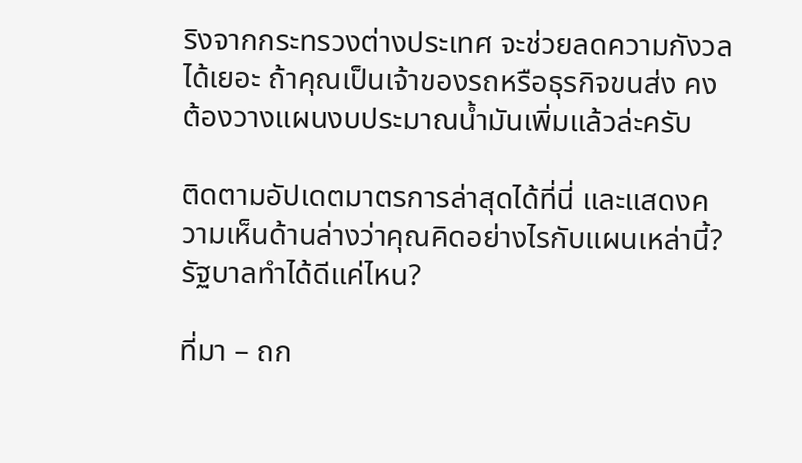ริงจากกระทรวงต่างประเทศ จะช่วยลดความกังวลได้เยอะ ถ้าคุณเป็นเจ้าของรถหรือธุรกิจขนส่ง คงต้องวางแผนงบประมาณน้ำมันเพิ่มแล้วล่ะครับ

ติดตามอัปเดตมาตรการล่าสุดได้ที่นี่ และแสดงความเห็นด้านล่างว่าคุณคิดอย่างไรกับแผนเหล่านี้? รัฐบาลทำได้ดีแค่ไหน?

ที่มา – ถก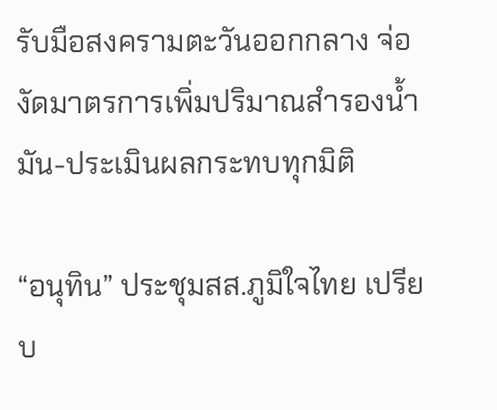รับมือสงครามตะวันออกกลาง จ่องัดมาตรการเพิ่มปริมาณสำรองน้ำมัน-ประเมินผลกระทบทุกมิติ

“อนุทิน” ประชุมสส.ภูมิใจไทย เปรียบ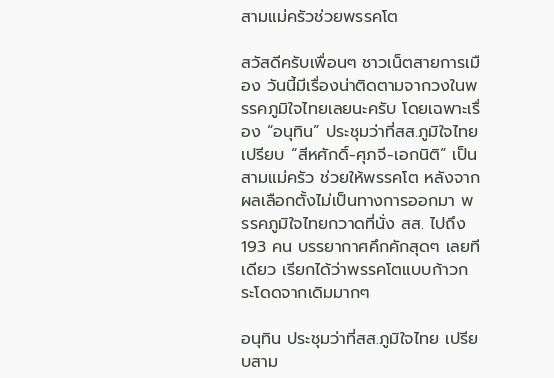สามแม่ครัวช่วยพรรคโต

สวัสดีครับเพื่อนๆ ชาวเน็ตสายการเมือง วันนี้มีเรื่องน่าติดตามจากวงในพรรคภูมิใจไทยเลยนะครับ โดยเฉพาะเรื่อง “อนุทิน” ประชุมว่าที่สส.ภูมิใจไทย เปรียบ “สีหศักดิ์-ศุภจี-เอกนิติ” เป็นสามแม่ครัว ช่วยให้พรรคโต หลังจากผลเลือกตั้งไม่เป็นทางการออกมา พรรคภูมิใจไทยกวาดที่นั่ง สส. ไปถึง 193 คน บรรยากาศคึกคักสุดๆ เลยทีเดียว เรียกได้ว่าพรรคโตแบบก้าวกระโดดจากเดิมมากๆ

อนุทิน ประชุมว่าที่สส.ภูมิใจไทย เปรียบสาม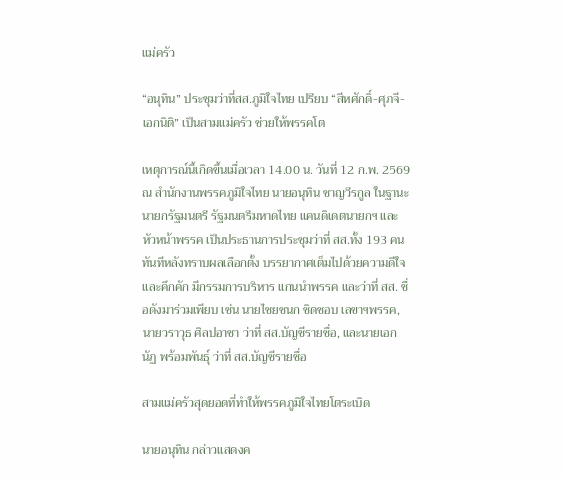แม่ครัว

“อนุทิน” ประชุมว่าที่สส.ภูมิใจไทย เปรียบ “สีหศักดิ์-ศุภจี-เอกนิติ” เป็นสามแม่ครัว ช่วยให้พรรคโต

เหตุการณ์นี้เกิดขึ้นเมื่อเวลา 14.00 น. วันที่ 12 ก.พ. 2569 ณ สำนักงานพรรคภูมิใจไทย นายอนุทิน ชาญวีรกูล ในฐานะนายกรัฐมนตรี รัฐมนตรีมหาดไทย แคนดิเดตนายกฯ และหัวหน้าพรรค เป็นประธานการประชุมว่าที่ สส.ทั้ง 193 คนทันทีหลังทราบผลเลือกตั้ง บรรยากาศเต็มไปด้วยความดีใจและคึกคัก มีกรรมการบริหาร แกนนำพรรค และว่าที่ สส. ชื่อดังมาร่วมเพียบ เช่น นายไชยชนก ชิดชอบ เลขาฯพรรค, นายวราวุธ ศิลปอาชา ว่าที่ สส.บัญชีรายชื่อ, และนายเอกนัฏ พร้อมพันธุ์ ว่าที่ สส.บัญชีรายชื่อ

สามแม่ครัวสุดยอดที่ทำให้พรรคภูมิใจไทยโตระเบิด

นายอนุทิน กล่าวแสดงค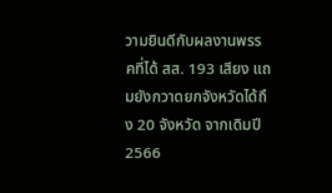วามยินดีกับผลงานพรรคที่ได้ สส. 193 เสียง แถมยังกวาดยกจังหวัดได้ถึง 20 จังหวัด จากเดิมปี 2566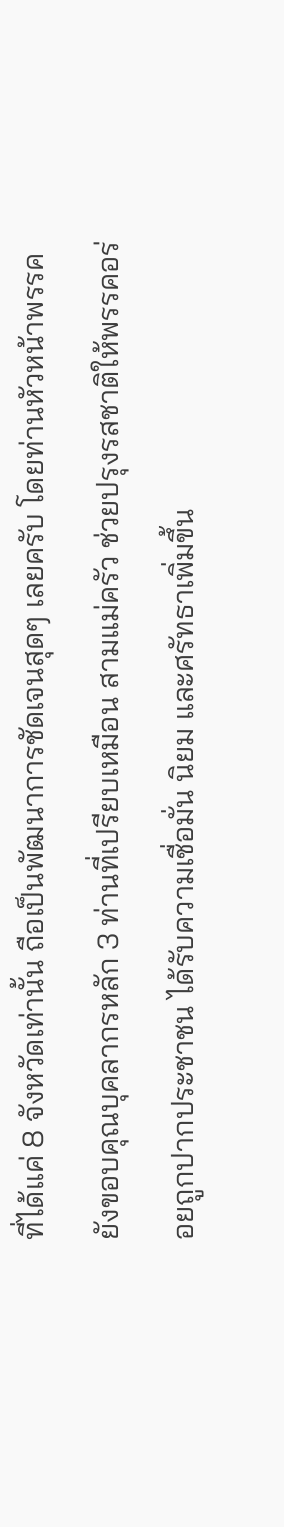ที่ได้แค่ 8 จังหวัดเท่านั้น ถือเป็นพัฒนาการชัดเจนสุดๆ เลยครับ โดยท่านหัวหน้าพรรคยังขอบคุณบุคลากรหลัก 3 ท่านที่เปรียบเหมือน สามแม่ครัว ช่วยปรุงรสชาติให้พรรคอร่อยถูกปากประชาชน ได้รับความเชื่อมั่น นิยม และศรัทธาเพิ่มขึ้น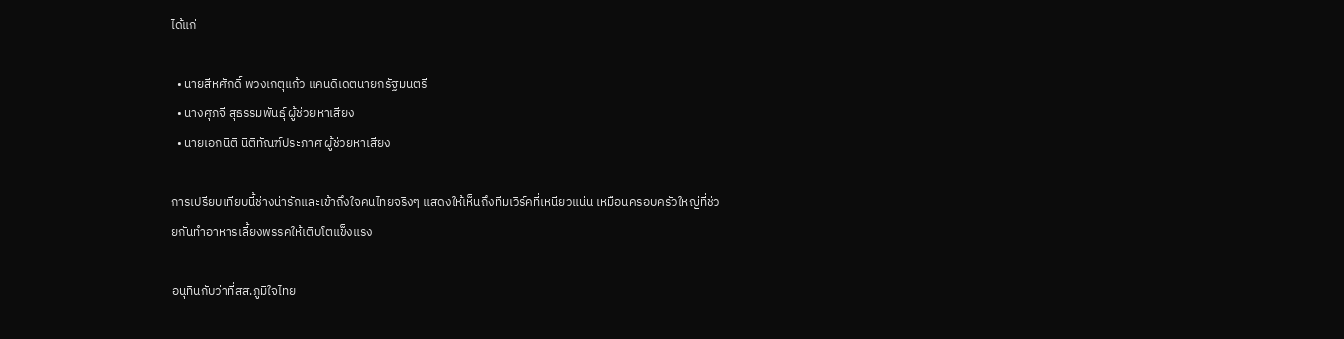ได้แก่

  • นายสีหศักดิ์ พวงเกตุแก้ว แคนดิเดตนายกรัฐมนตรี
  • นางศุภจี สุธรรมพันธุ์ ผู้ช่วยหาเสียง
  • นายเอกนิติ นิติทัณฑ์ประภาศ ผู้ช่วยหาเสียง

การเปรียบเทียบนี้ช่างน่ารักและเข้าถึงใจคนไทยจริงๆ แสดงให้เห็นถึงทีมเวิร์คที่เหนียวแน่น เหมือนครอบครัวใหญ่ที่ช่วยกันทำอาหารเลี้ยงพรรคให้เติบโตแข็งแรง

อนุทินกับว่าที่สส.ภูมิใจไทย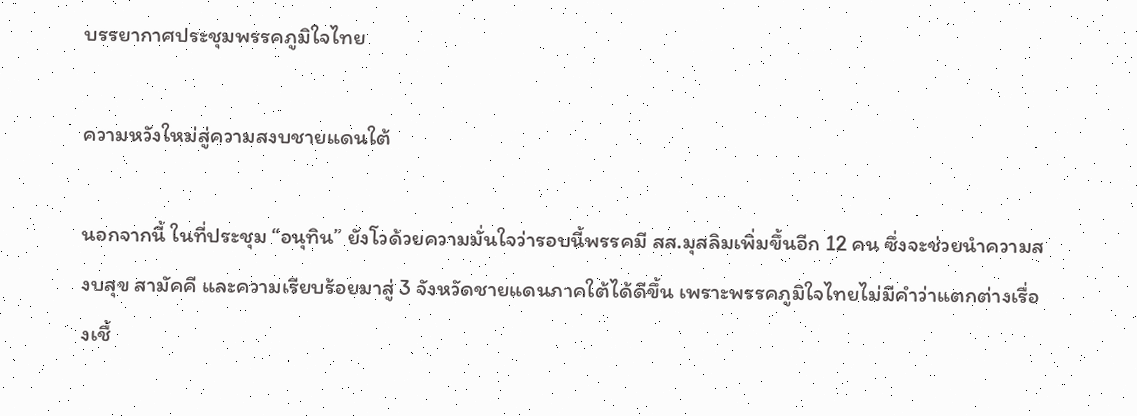บรรยากาศประชุมพรรคภูมิใจไทย

ความหวังใหม่สู่ความสงบชายแดนใต้

นอกจากนี้ ในที่ประชุม “อนุทิน” ยังโวด้วยความมั่นใจว่ารอบนี้พรรคมี สส.มุสลิมเพิ่มขึ้นอีก 12 คน ซึ่งจะช่วยนำความสงบสุข สามัคคี และความเรียบร้อยมาสู่ 3 จังหวัดชายแดนภาคใต้ได้ดีขึ้น เพราะพรรคภูมิใจไทยไม่มีคำว่าแตกต่างเรื่องเชื้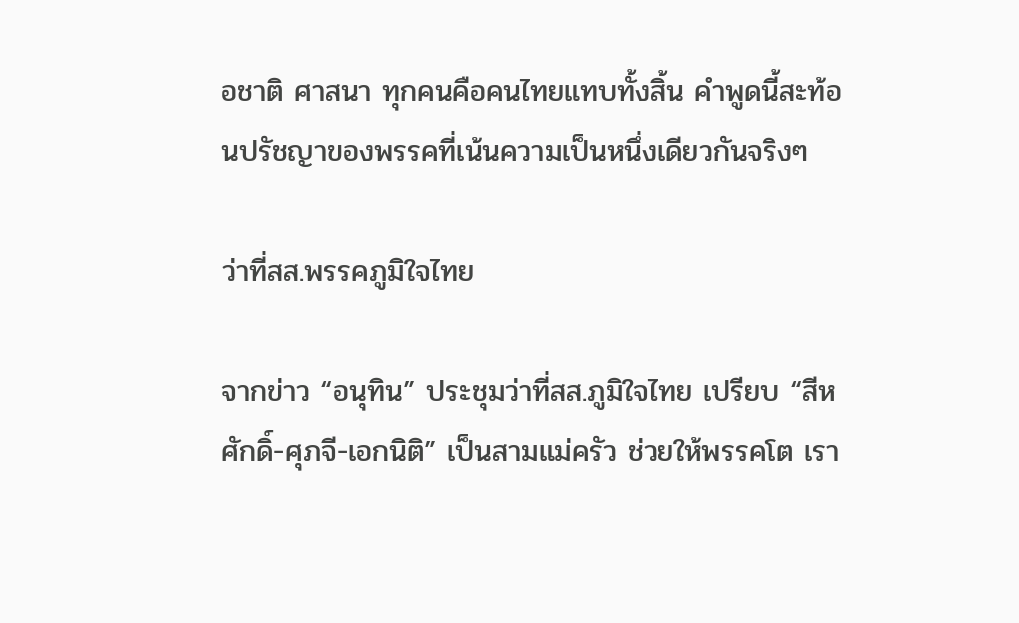อชาติ ศาสนา ทุกคนคือคนไทยแทบทั้งสิ้น คำพูดนี้สะท้อนปรัชญาของพรรคที่เน้นความเป็นหนึ่งเดียวกันจริงๆ

ว่าที่สส.พรรคภูมิใจไทย

จากข่าว “อนุทิน” ประชุมว่าที่สส.ภูมิใจไทย เปรียบ “สีหศักดิ์-ศุภจี-เอกนิติ” เป็นสามแม่ครัว ช่วยให้พรรคโต เรา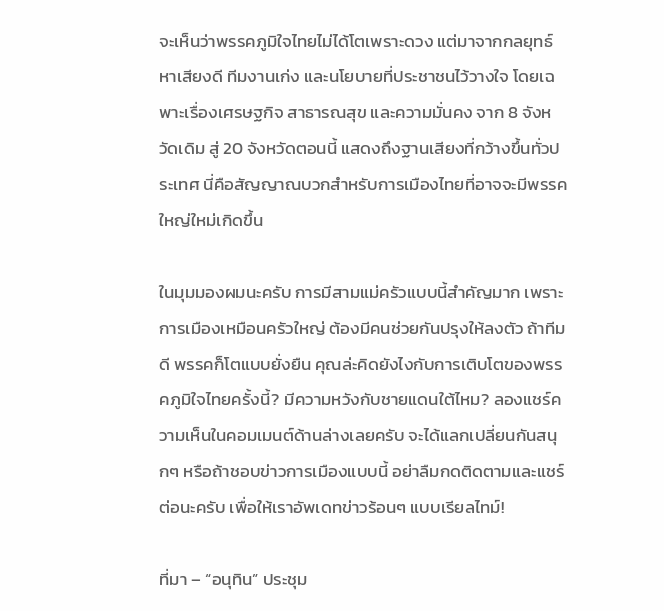จะเห็นว่าพรรคภูมิใจไทยไม่ได้โตเพราะดวง แต่มาจากกลยุทธ์หาเสียงดี ทีมงานเก่ง และนโยบายที่ประชาชนไว้วางใจ โดยเฉพาะเรื่องเศรษฐกิจ สาธารณสุข และความมั่นคง จาก 8 จังหวัดเดิม สู่ 20 จังหวัดตอนนี้ แสดงถึงฐานเสียงที่กว้างขึ้นทั่วประเทศ นี่คือสัญญาณบวกสำหรับการเมืองไทยที่อาจจะมีพรรคใหญ่ใหม่เกิดขึ้น

ในมุมมองผมนะครับ การมีสามแม่ครัวแบบนี้สำคัญมาก เพราะการเมืองเหมือนครัวใหญ่ ต้องมีคนช่วยกันปรุงให้ลงตัว ถ้าทีมดี พรรคก็โตแบบยั่งยืน คุณล่ะคิดยังไงกับการเติบโตของพรรคภูมิใจไทยครั้งนี้? มีความหวังกับชายแดนใต้ไหม? ลองแชร์ความเห็นในคอมเมนต์ด้านล่างเลยครับ จะได้แลกเปลี่ยนกันสนุกๆ หรือถ้าชอบข่าวการเมืองแบบนี้ อย่าลืมกดติดตามและแชร์ต่อนะครับ เพื่อให้เราอัพเดทข่าวร้อนๆ แบบเรียลไทม์!

ที่มา – “อนุทิน” ประชุม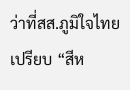ว่าที่สส.ภูมิใจไทย เปรียบ “สีห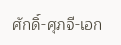ศักดิ์-ศุภจี-เอก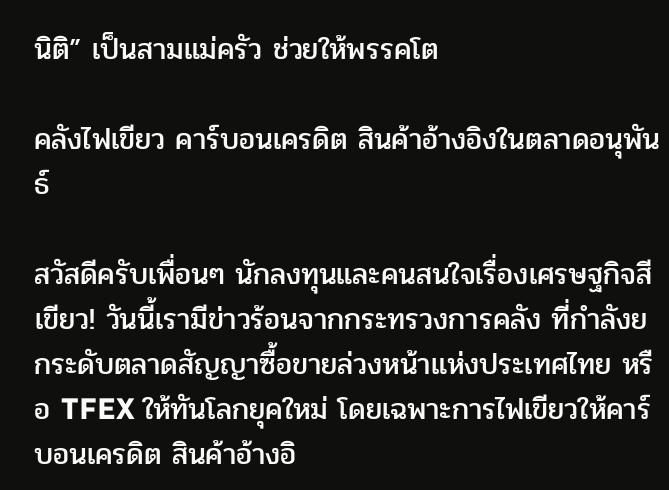นิติ” เป็นสามแม่ครัว ช่วยให้พรรคโต

คลังไฟเขียว คาร์บอนเครดิต สินค้าอ้างอิงในตลาดอนุพันธ์

สวัสดีครับเพื่อนๆ นักลงทุนและคนสนใจเรื่องเศรษฐกิจสีเขียว! วันนี้เรามีข่าวร้อนจากกระทรวงการคลัง ที่กำลังยกระดับตลาดสัญญาซื้อขายล่วงหน้าแห่งประเทศไทย หรือ TFEX ให้ทันโลกยุคใหม่ โดยเฉพาะการไฟเขียวให้คาร์บอนเครดิต สินค้าอ้างอิ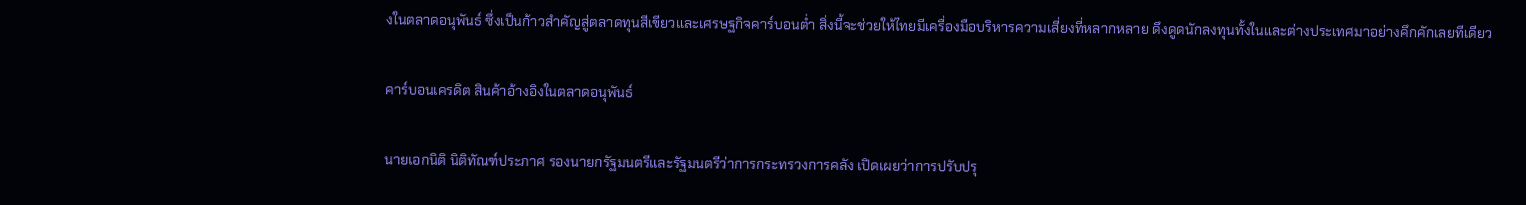งในตลาดอนุพันธ์ ซึ่งเป็นก้าวสำคัญสู่ตลาดทุนสีเขียวและเศรษฐกิจคาร์บอนต่ำ สิ่งนี้จะช่วยให้ไทยมีเครื่องมือบริหารความเสี่ยงที่หลากหลาย ดึงดูดนักลงทุนทั้งในและต่างประเทศมาอย่างคึกคักเลยทีเดียว

คาร์บอนเครดิต สินค้าอ้างอิงในตลาดอนุพันธ์

นายเอกนิติ นิติทัณฑ์ประภาศ รองนายกรัฐมนตรีและรัฐมนตรีว่าการกระทรวงการคลัง เปิดเผยว่าการปรับปรุ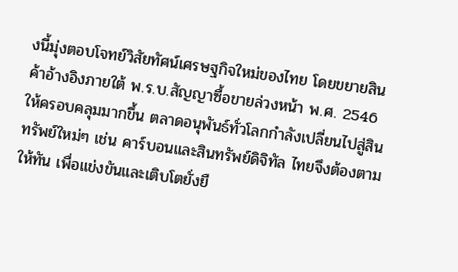งนี้มุ่งตอบโจทย์วิสัยทัศน์เศรษฐกิจใหม่ของไทย โดยขยายสินค้าอ้างอิงภายใต้ พ.ร.บ.สัญญาซื้อขายล่วงหน้า พ.ศ. 2546 ให้ครอบคลุมมากขึ้น ตลาดอนุพันธ์ทั่วโลกกำลังเปลี่ยนไปสู่สินทรัพย์ใหม่ๆ เช่น คาร์บอนและสินทรัพย์ดิจิทัล ไทยจึงต้องตามให้ทัน เพื่อแข่งขันและเติบโตยั่งยื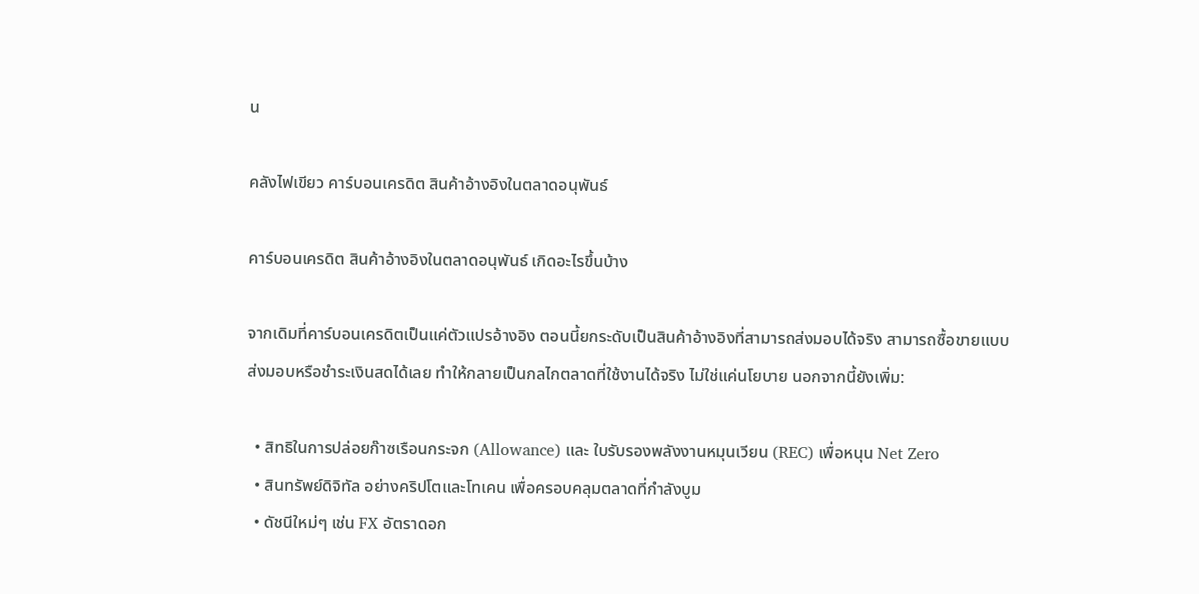น

คลังไฟเขียว คาร์บอนเครดิต สินค้าอ้างอิงในตลาดอนุพันธ์

คาร์บอนเครดิต สินค้าอ้างอิงในตลาดอนุพันธ์ เกิดอะไรขึ้นบ้าง

จากเดิมที่คาร์บอนเครดิตเป็นแค่ตัวแปรอ้างอิง ตอนนี้ยกระดับเป็นสินค้าอ้างอิงที่สามารถส่งมอบได้จริง สามารถซื้อขายแบบส่งมอบหรือชำระเงินสดได้เลย ทำให้กลายเป็นกลไกตลาดที่ใช้งานได้จริง ไม่ใช่แค่นโยบาย นอกจากนี้ยังเพิ่ม:

  • สิทธิในการปล่อยก๊าซเรือนกระจก (Allowance) และ ใบรับรองพลังงานหมุนเวียน (REC) เพื่อหนุน Net Zero
  • สินทรัพย์ดิจิทัล อย่างคริปโตและโทเคน เพื่อครอบคลุมตลาดที่กำลังบูม
  • ดัชนีใหม่ๆ เช่น FX อัตราดอก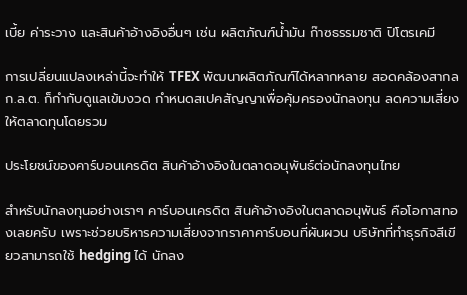เบี้ย ค่าระวาง และสินค้าอ้างอิงอื่นๆ เช่น ผลิตภัณฑ์น้ำมัน ก๊าซธรรมชาติ ปิโตรเคมี

การเปลี่ยนแปลงเหล่านี้จะทำให้ TFEX พัฒนาผลิตภัณฑ์ได้หลากหลาย สอดคล้องสากล ก.ล.ต. ก็กำกับดูแลเข้มงวด กำหนดสเปคสัญญาเพื่อคุ้มครองนักลงทุน ลดความเสี่ยงให้ตลาดทุนโดยรวม

ประโยชน์ของคาร์บอนเครดิต สินค้าอ้างอิงในตลาดอนุพันธ์ต่อนักลงทุนไทย

สำหรับนักลงทุนอย่างเราๆ คาร์บอนเครดิต สินค้าอ้างอิงในตลาดอนุพันธ์ คือโอกาสทองเลยครับ เพราะช่วยบริหารความเสี่ยงจากราคาคาร์บอนที่ผันผวน บริษัทที่ทำธุรกิจสีเขียวสามารถใช้ hedging ได้ นักลง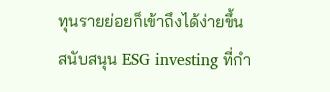ทุนรายย่อยก็เข้าถึงได้ง่ายขึ้น สนับสนุน ESG investing ที่กำ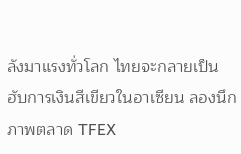ลังมาแรงทั่วโลก ไทยจะกลายเป็นฮับการเงินสีเขียวในอาเซียน ลองนึกภาพตลาด TFEX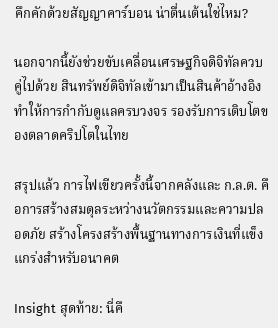คึกคักด้วยสัญญาคาร์บอน น่าตื่นเต้นใช่ไหม?

นอกจากนี้ยังช่วยขับเคลื่อนเศรษฐกิจดิจิทัลควบคู่ไปด้วย สินทรัพย์ดิจิทัลเข้ามาเป็นสินค้าอ้างอิง ทำให้การกำกับดูแลครบวงจร รองรับการเติบโตของตลาดคริปโตในไทย

สรุปแล้ว การไฟเขียวครั้งนี้จากคลังและ ก.ล.ต. คือการสร้างสมดุลระหว่างนวัตกรรมและความปลอดภัย สร้างโครงสร้างพื้นฐานทางการเงินที่แข็งแกร่งสำหรับอนาคต

Insight สุดท้าย: นี่คื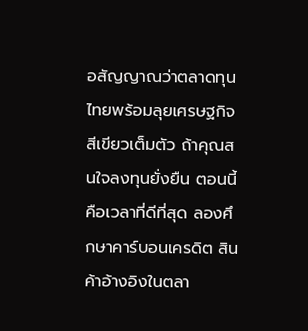อสัญญาณว่าตลาดทุนไทยพร้อมลุยเศรษฐกิจสีเขียวเต็มตัว ถ้าคุณสนใจลงทุนยั่งยืน ตอนนี้คือเวลาที่ดีที่สุด ลองศึกษาคาร์บอนเครดิต สินค้าอ้างอิงในตลา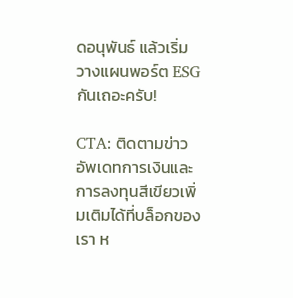ดอนุพันธ์ แล้วเริ่มวางแผนพอร์ต ESG กันเถอะครับ!

CTA: ติดตามข่าวอัพเดทการเงินและการลงทุนสีเขียวเพิ่มเติมได้ที่บล็อกของเรา ห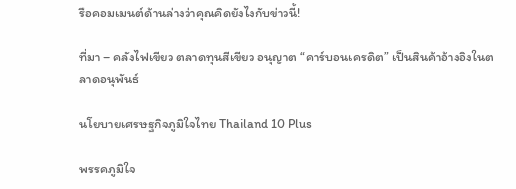รือคอมเมนต์ด้านล่างว่าคุณคิดยังไงกับข่าวนี้!

ที่มา – คลังไฟเขียว ตลาดทุนสีเขียว อนุญาต “คาร์บอนเครดิต” เป็นสินค้าอ้างอิงในตลาดอนุพันธ์

นโยบายเศรษฐกิจภูมิใจไทย Thailand 10 Plus

พรรคภูมิใจ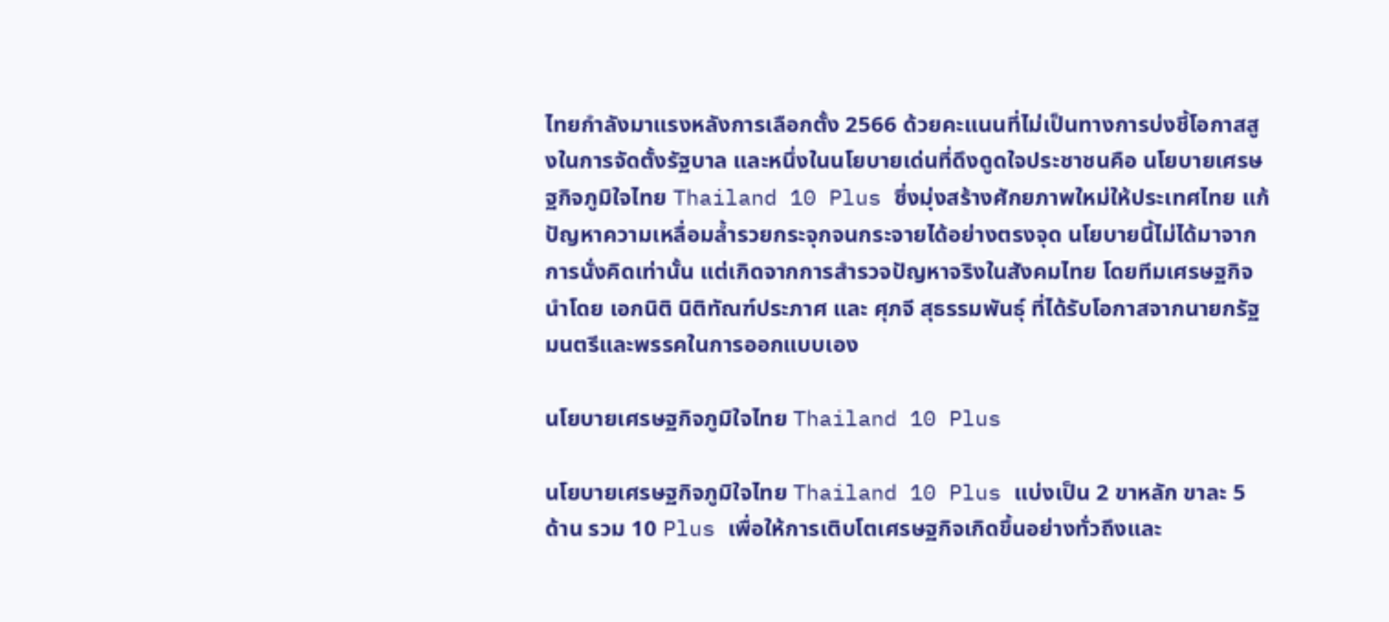ไทยกำลังมาแรงหลังการเลือกตั้ง 2566 ด้วยคะแนนที่ไม่เป็นทางการบ่งชี้โอกาสสูงในการจัดตั้งรัฐบาล และหนึ่งในนโยบายเด่นที่ดึงดูดใจประชาชนคือ นโยบายเศรษฐกิจภูมิใจไทย Thailand 10 Plus ซึ่งมุ่งสร้างศักยภาพใหม่ให้ประเทศไทย แก้ปัญหาความเหลื่อมล้ำรวยกระจุกจนกระจายได้อย่างตรงจุด นโยบายนี้ไม่ได้มาจากการนั่งคิดเท่านั้น แต่เกิดจากการสำรวจปัญหาจริงในสังคมไทย โดยทีมเศรษฐกิจนำโดย เอกนิติ นิติทัณฑ์ประภาศ และ ศุภจี สุธรรมพันธุ์ ที่ได้รับโอกาสจากนายกรัฐมนตรีและพรรคในการออกแบบเอง

นโยบายเศรษฐกิจภูมิใจไทย Thailand 10 Plus

นโยบายเศรษฐกิจภูมิใจไทย Thailand 10 Plus แบ่งเป็น 2 ขาหลัก ขาละ 5 ด้าน รวม 10 Plus เพื่อให้การเติบโตเศรษฐกิจเกิดขึ้นอย่างทั่วถึงและ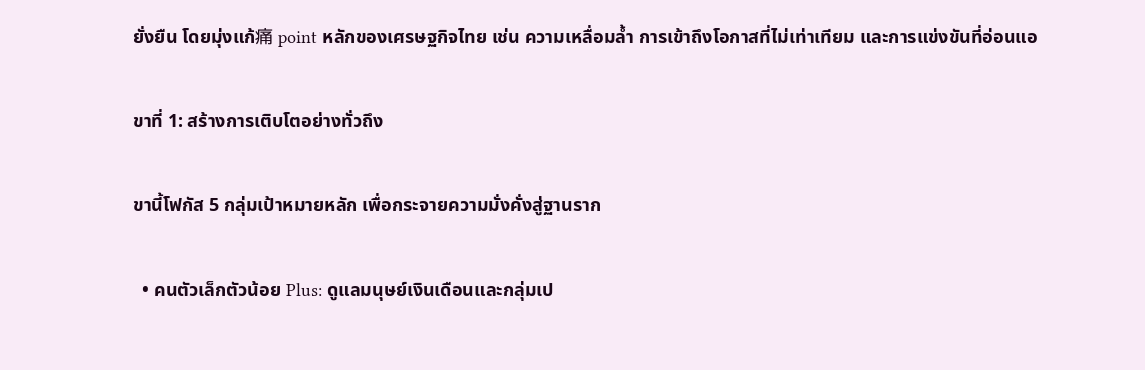ยั่งยืน โดยมุ่งแก้痛 point หลักของเศรษฐกิจไทย เช่น ความเหลื่อมล้ำ การเข้าถึงโอกาสที่ไม่เท่าเทียม และการแข่งขันที่อ่อนแอ

ขาที่ 1: สร้างการเติบโตอย่างทั่วถึง

ขานี้โฟกัส 5 กลุ่มเป้าหมายหลัก เพื่อกระจายความมั่งคั่งสู่ฐานราก

  • คนตัวเล็กตัวน้อย Plus: ดูแลมนุษย์เงินเดือนและกลุ่มเป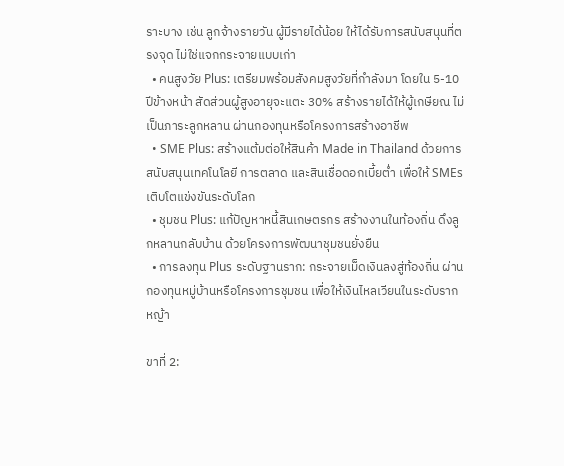ราะบาง เช่น ลูกจ้างรายวัน ผู้มีรายได้น้อย ให้ได้รับการสนับสนุนที่ตรงจุด ไม่ใช่แจกกระจายแบบเก่า
  • คนสูงวัย Plus: เตรียมพร้อมสังคมสูงวัยที่กำลังมา โดยใน 5-10 ปีข้างหน้า สัดส่วนผู้สูงอายุจะแตะ 30% สร้างรายได้ให้ผู้เกษียณ ไม่เป็นภาระลูกหลาน ผ่านกองทุนหรือโครงการสร้างอาชีพ
  • SME Plus: สร้างแต้มต่อให้สินค้า Made in Thailand ด้วยการสนับสนุนเทคโนโลยี การตลาด และสินเชื่อดอกเบี้ยต่ำ เพื่อให้ SMEs เติบโตแข่งขันระดับโลก
  • ชุมชน Plus: แก้ปัญหาหนี้สินเกษตรกร สร้างงานในท้องถิ่น ดึงลูกหลานกลับบ้าน ด้วยโครงการพัฒนาชุมชนยั่งยืน
  • การลงทุน Plus ระดับฐานราก: กระจายเม็ดเงินลงสู่ท้องถิ่น ผ่านกองทุนหมู่บ้านหรือโครงการชุมชน เพื่อให้เงินไหลเวียนในระดับรากหญ้า

ขาที่ 2: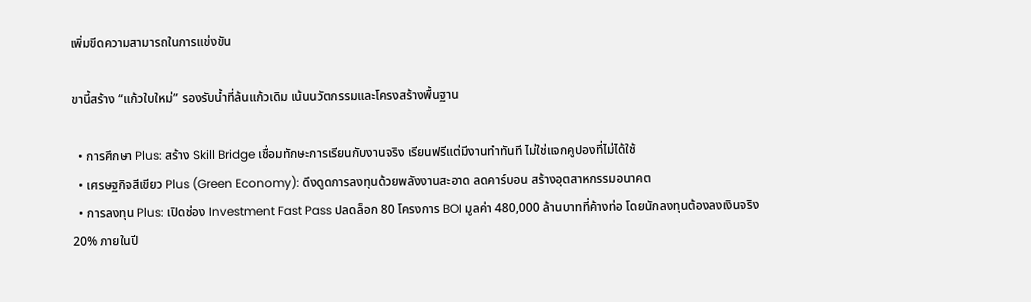เพิ่มขีดความสามารถในการแข่งขัน

ขานี้สร้าง “แก้วใบใหม่” รองรับน้ำที่ล้นแก้วเดิม เน้นนวัตกรรมและโครงสร้างพื้นฐาน

  • การศึกษา Plus: สร้าง Skill Bridge เชื่อมทักษะการเรียนกับงานจริง เรียนฟรีแต่มีงานทำทันที ไม่ใช่แจกคูปองที่ไม่ได้ใช้
  • เศรษฐกิจสีเขียว Plus (Green Economy): ดึงดูดการลงทุนด้วยพลังงานสะอาด ลดคาร์บอน สร้างอุตสาหกรรมอนาคต
  • การลงทุน Plus: เปิดช่อง Investment Fast Pass ปลดล็อก 80 โครงการ BOI มูลค่า 480,000 ล้านบาทที่ค้างท่อ โดยนักลงทุนต้องลงเงินจริง 20% ภายในปี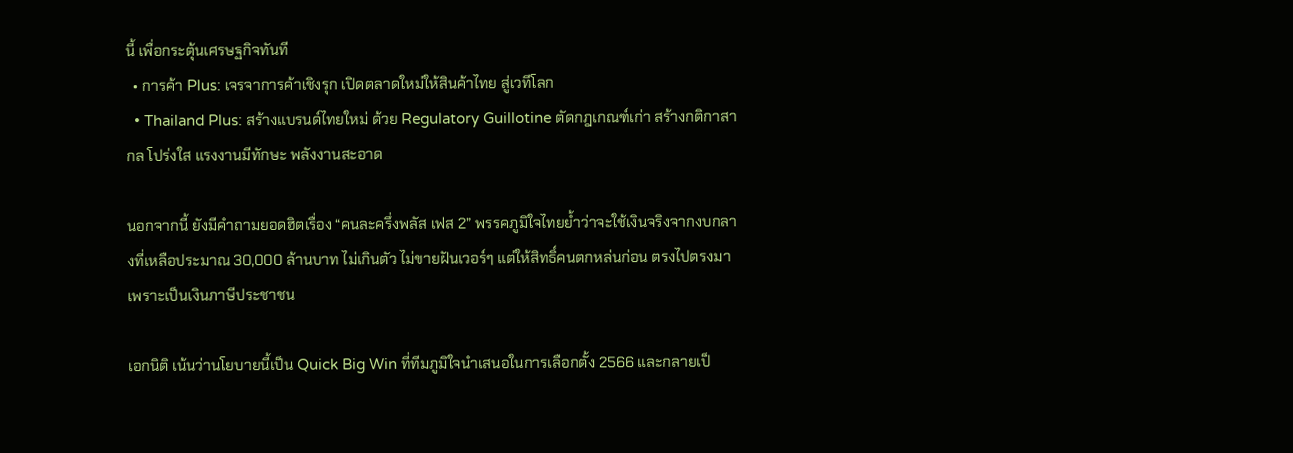นี้ เพื่อกระตุ้นเศรษฐกิจทันที
  • การค้า Plus: เจรจาการค้าเชิงรุก เปิดตลาดใหม่ให้สินค้าไทย สู่เวทีโลก
  • Thailand Plus: สร้างแบรนด์ไทยใหม่ ด้วย Regulatory Guillotine ตัดกฎเกณฑ์เก่า สร้างกติกาสากล โปร่งใส แรงงานมีทักษะ พลังงานสะอาด

นอกจากนี้ ยังมีคำถามยอดฮิตเรื่อง “คนละครึ่งพลัส เฟส 2” พรรคภูมิใจไทยย้ำว่าจะใช้เงินจริงจากงบกลางที่เหลือประมาณ 30,000 ล้านบาท ไม่เกินตัว ไม่ขายฝันเวอร์ๆ แต่ให้สิทธิ์คนตกหล่นก่อน ตรงไปตรงมาเพราะเป็นเงินภาษีประชาชน

เอกนิติ เน้นว่านโยบายนี้เป็น Quick Big Win ที่ทีมภูมิใจนำเสนอในการเลือกตั้ง 2566 และกลายเป็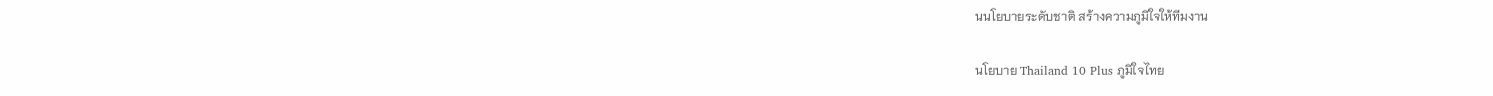นนโยบายระดับชาติ สร้างความภูมิใจให้ทีมงาน

นโยบาย Thailand 10 Plus ภูมิใจไทย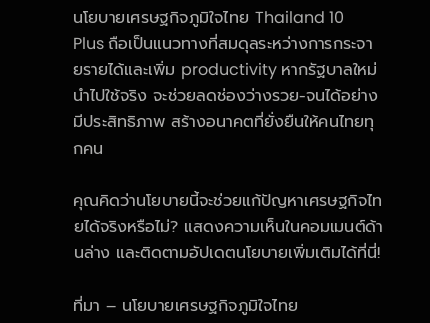นโยบายเศรษฐกิจภูมิใจไทย Thailand 10 Plus ถือเป็นแนวทางที่สมดุลระหว่างการกระจายรายได้และเพิ่ม productivity หากรัฐบาลใหม่นำไปใช้จริง จะช่วยลดช่องว่างรวย-จนได้อย่างมีประสิทธิภาพ สร้างอนาคตที่ยั่งยืนให้คนไทยทุกคน

คุณคิดว่านโยบายนี้จะช่วยแก้ปัญหาเศรษฐกิจไทยได้จริงหรือไม่? แสดงความเห็นในคอมเมนต์ด้านล่าง และติดตามอัปเดตนโยบายเพิ่มเติมได้ที่นี่!

ที่มา – นโยบายเศรษฐกิจภูมิใจไทย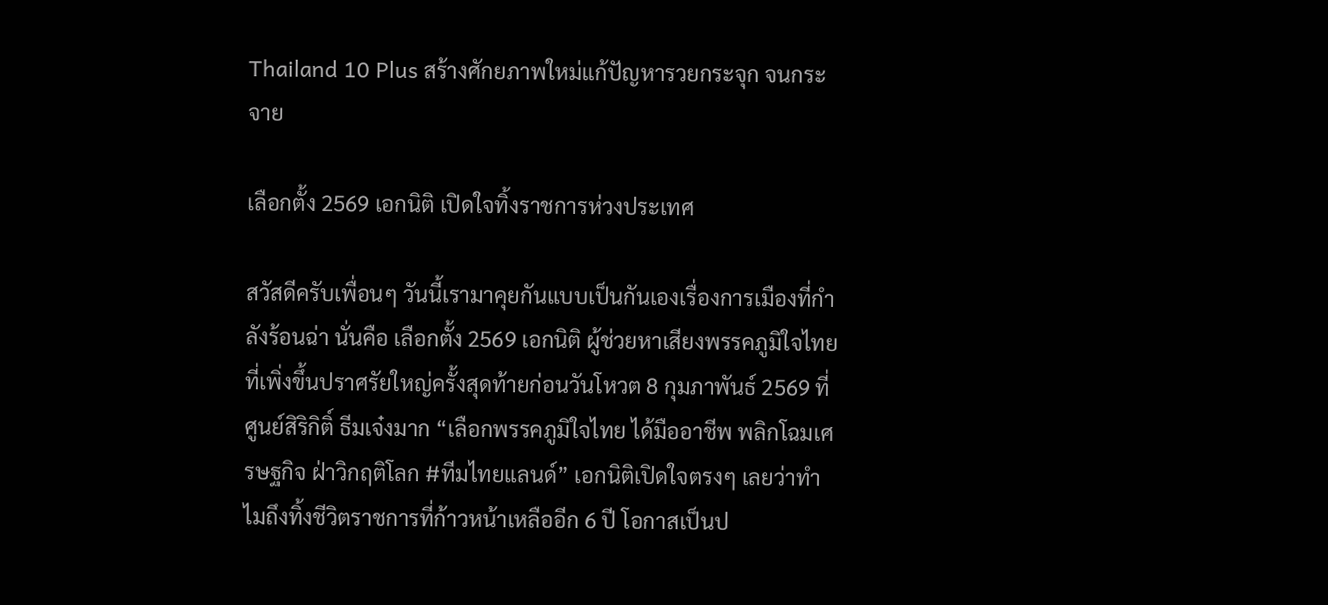Thailand 10 Plus สร้างศักยภาพใหม่แก้ปัญหารวยกระจุก จนกระจาย

เลือกตั้ง 2569 เอกนิติ เปิดใจทิ้งราชการห่วงประเทศ

สวัสดีครับเพื่อนๆ วันนี้เรามาคุยกันแบบเป็นกันเองเรื่องการเมืองที่กำลังร้อนฉ่า นั่นคือ เลือกตั้ง 2569 เอกนิติ ผู้ช่วยหาเสียงพรรคภูมิใจไทย ที่เพิ่งขึ้นปราศรัยใหญ่ครั้งสุดท้ายก่อนวันโหวต 8 กุมภาพันธ์ 2569 ที่ศูนย์สิริกิติ์ ธีมเจ๋งมาก “เลือกพรรคภูมิใจไทย ได้มืออาชีพ พลิกโฉมเศรษฐกิจ ฝ่าวิกฤติโลก #ทีมไทยแลนด์” เอกนิติเปิดใจตรงๆ เลยว่าทำไมถึงทิ้งชีวิตราชการที่ก้าวหน้าเหลืออีก 6 ปี โอกาสเป็นป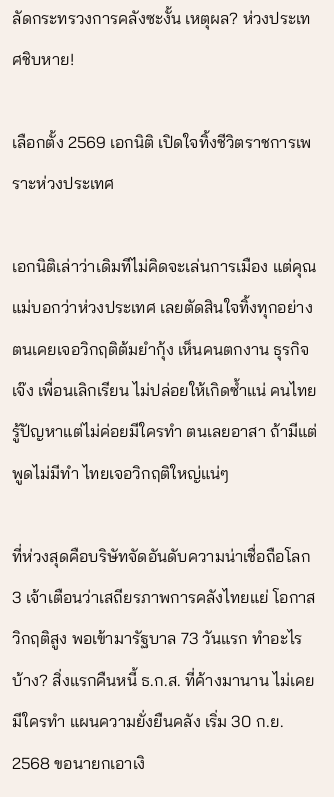ลัดกระทรวงการคลังซะงั้น เหตุผล? ห่วงประเทศชิบหาย!

เลือกตั้ง 2569 เอกนิติ เปิดใจทิ้งชีวิตราชการเพราะห่วงประเทศ

เอกนิติเล่าว่าเดิมทีไม่คิดจะเล่นการเมือง แต่คุณแม่บอกว่าห่วงประเทศ เลยตัดสินใจทิ้งทุกอย่าง ตนเคยเจอวิกฤติต้มยำกุ้ง เห็นคนตกงาน ธุรกิจเจ๊ง เพื่อนเลิกเรียน ไม่ปล่อยให้เกิดซ้ำแน่ คนไทยรู้ปัญหาแต่ไม่ค่อยมีใครทำ ตนเลยอาสา ถ้ามีแต่พูดไม่มีทำ ไทยเจอวิกฤติใหญ่แน่ๆ

ที่ห่วงสุดคือบริษัทจัดอันดับความน่าเชื่อถือโลก 3 เจ้าเตือนว่าเสถียรภาพการคลังไทยแย่ โอกาสวิกฤติสูง พอเข้ามารัฐบาล 73 วันแรก ทำอะไรบ้าง? สิ่งแรกคืนหนี้ ธ.ก.ส. ที่ค้างมานาน ไม่เคยมีใครทำ แผนความยั่งยืนคลัง เริ่ม 30 ก.ย. 2568 ขอนายกเอาเงิ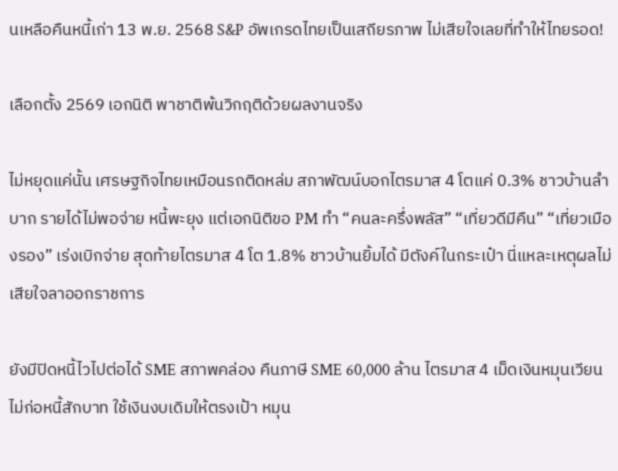นเหลือคืนหนี้เก่า 13 พ.ย. 2568 S&P อัพเกรดไทยเป็นเสถียรภาพ ไม่เสียใจเลยที่ทำให้ไทยรอด!

เลือกตั้ง 2569 เอกนิติ พาชาติพ้นวิกฤติด้วยผลงานจริง

ไม่หยุดแค่นั้น เศรษฐกิจไทยเหมือนรถติดหล่ม สภาพัฒน์บอกไตรมาส 4 โตแค่ 0.3% ชาวบ้านลำบาก รายได้ไม่พอจ่าย หนี้พะยุง แต่เอกนิติขอ PM ทำ “คนละครึ่งพลัส” “เที่ยวดีมีคืน” “เที่ยวเมืองรอง” เร่งเบิกจ่าย สุดท้ายไตรมาส 4 โต 1.8% ชาวบ้านยิ้มได้ มีตังค์ในกระเป๋า นี่แหละเหตุผลไม่เสียใจลาออกราชการ

ยังมีปิดหนี้ไวไปต่อได้ SME สภาพคล่อง คืนภาษี SME 60,000 ล้าน ไตรมาส 4 เม็ดเงินหมุนเวียน ไม่ก่อหนี้สักบาท ใช้เงินงบเดิมให้ตรงเป้า หมุน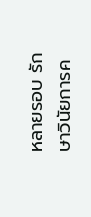หลายรอบ รักษาวินัยการค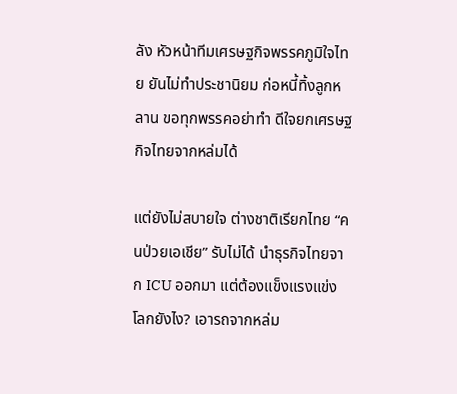ลัง หัวหน้าทีมเศรษฐกิจพรรคภูมิใจไทย ยันไม่ทำประชานิยม ก่อหนี้ทิ้งลูกหลาน ขอทุกพรรคอย่าทำ ดีใจยกเศรษฐกิจไทยจากหล่มได้

แต่ยังไม่สบายใจ ต่างชาติเรียกไทย “คนป่วยเอเชีย” รับไม่ได้ นำธุรกิจไทยจาก ICU ออกมา แต่ต้องแข็งแรงแข่งโลกยังไง? เอารถจากหล่ม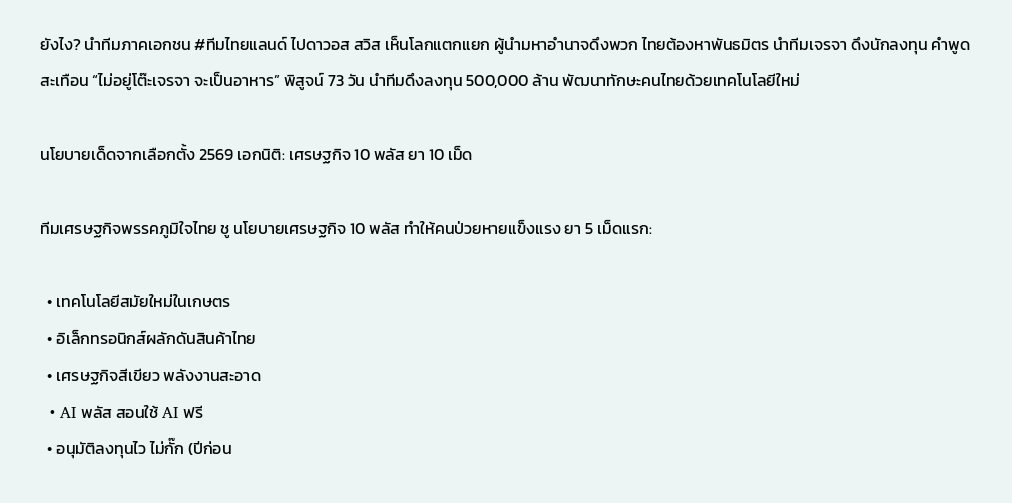ยังไง? นำทีมภาคเอกชน #ทีมไทยแลนด์ ไปดาวอส สวิส เห็นโลกแตกแยก ผู้นำมหาอำนาจดึงพวก ไทยต้องหาพันธมิตร นำทีมเจรจา ดึงนักลงทุน คำพูดสะเทือน “ไม่อยู่โต๊ะเจรจา จะเป็นอาหาร” พิสูจน์ 73 วัน นำทีมดึงลงทุน 500,000 ล้าน พัฒนาทักษะคนไทยด้วยเทคโนโลยีใหม่

นโยบายเด็ดจากเลือกตั้ง 2569 เอกนิติ: เศรษฐกิจ 10 พลัส ยา 10 เม็ด

ทีมเศรษฐกิจพรรคภูมิใจไทย ชู นโยบายเศรษฐกิจ 10 พลัส ทำให้คนป่วยหายแข็งแรง ยา 5 เม็ดแรก:

  • เทคโนโลยีสมัยใหม่ในเกษตร
  • อิเล็กทรอนิกส์ผลักดันสินค้าไทย
  • เศรษฐกิจสีเขียว พลังงานสะอาด
  • AI พลัส สอนใช้ AI ฟรี
  • อนุมัติลงทุนไว ไม่กั๊ก (ปีก่อน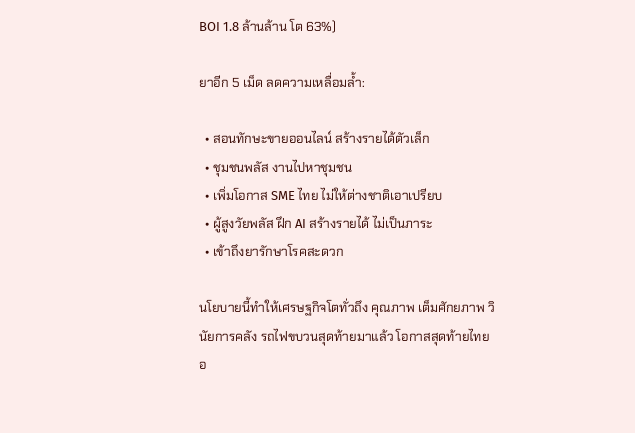BOI 1.8 ล้านล้าน โต 63%)

ยาอีก 5 เม็ด ลดความเหลื่อมล้ำ:

  • สอนทักษะขายออนไลน์ สร้างรายได้ตัวเล็ก
  • ชุมชนพลัส งานไปหาชุมชน
  • เพิ่มโอกาส SME ไทย ไม่ให้ต่างชาติเอาเปรียบ
  • ผู้สูงวัยพลัส ฝึก AI สร้างรายได้ ไม่เป็นภาระ
  • เข้าถึงยารักษาโรคสะดวก

นโยบายนี้ทำให้เศรษฐกิจโตทั่วถึง คุณภาพ เต็มศักยภาพ วินัยการคลัง รถไฟขบวนสุดท้ายมาแล้ว โอกาสสุดท้ายไทย อ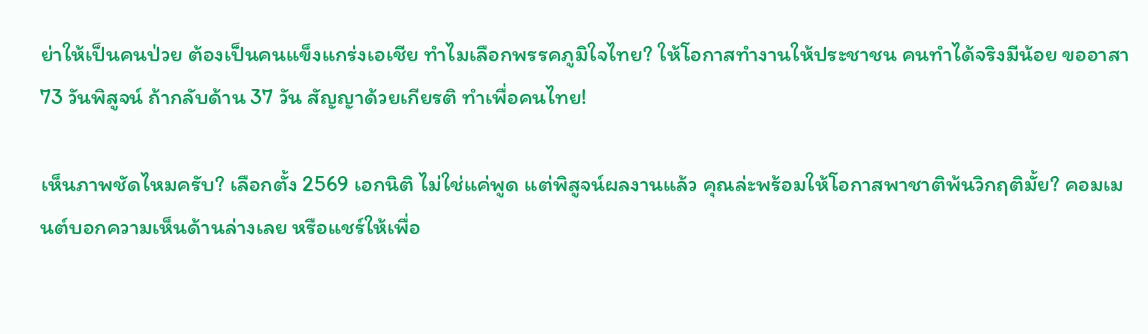ย่าให้เป็นคนป่วย ต้องเป็นคนแข็งแกร่งเอเชีย ทำไมเลือกพรรคภูมิใจไทย? ให้โอกาสทำงานให้ประชาชน คนทำได้จริงมีน้อย ขออาสา 73 วันพิสูจน์ ถ้ากลับด้าน 37 วัน สัญญาด้วยเกียรติ ทำเพื่อคนไทย!

เห็นภาพชัดไหมครับ? เลือกตั้ง 2569 เอกนิติ ไม่ใช่แค่พูด แต่พิสูจน์ผลงานแล้ว คุณล่ะพร้อมให้โอกาสพาชาติพ้นวิกฤติมั้ย? คอมเมนต์บอกความเห็นด้านล่างเลย หรือแชร์ให้เพื่อ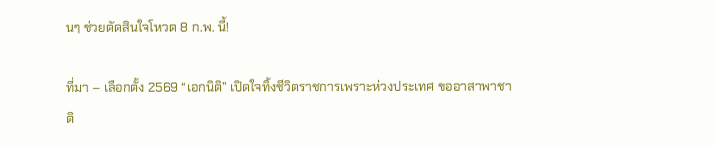นๆ ช่วยตัดสินใจโหวต 8 ก.พ. นี้!

ที่มา – เลือกตั้ง 2569 “เอกนิติ” เปิดใจทิ้งชีวิตราชการเพราะห่วงประเทศ ขออาสาพาชาติ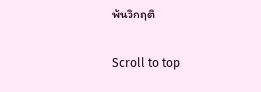พ้นวิกฤติ

Scroll to top